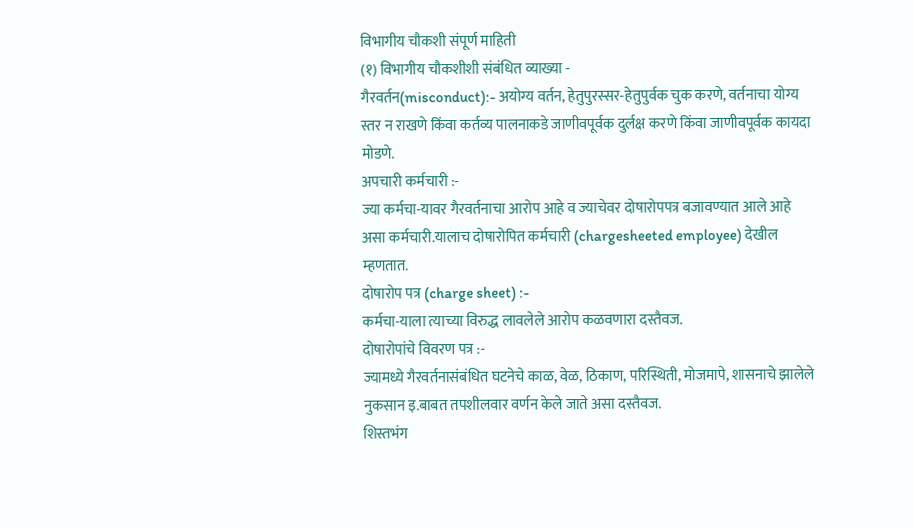विभागीय चौकशी संपूर्ण माहिती
(१) विभागीय चौकशीशी संबंधित व्याख्या -
गैरवर्तन(misconduct):- अयोग्य वर्तन, हेतुपुरस्सर-हेतुपुर्वक चुक करणे, वर्तनाचा योग्य स्तर न राखणे किंवा कर्तव्य पालनाकडे जाणीवपूर्वक दुर्लक्ष करणे किंवा जाणीवपूर्वक कायदा मोडणे.
अपचारी कर्मचारी :-
ज्या कर्मचा-यावर गैरवर्तनाचा आरोप आहे व ज्याचेवर दोषारोपपत्र बजावण्यात आले आहे असा कर्मचारी.यालाच दोषारोपित कर्मचारी (chargesheeted employee) देखील म्हणतात.
दोषारोप पत्र (charge sheet) :-
कर्मचा-याला त्याच्या विरुद्ध लावलेले आरोप कळवणारा दस्तैवज.
दोषारोपांचे विवरण पत्र :-
ज्यामध्ये गैरवर्तनासंबंधित घटनेचे काळ, वेळ, ठिकाण, परिस्थिती, मोजमापे, शासनाचे झालेले नुकसान इ.बाबत तपशीलवार वर्णन केले जाते असा दस्तैवज.
शिस्तभंग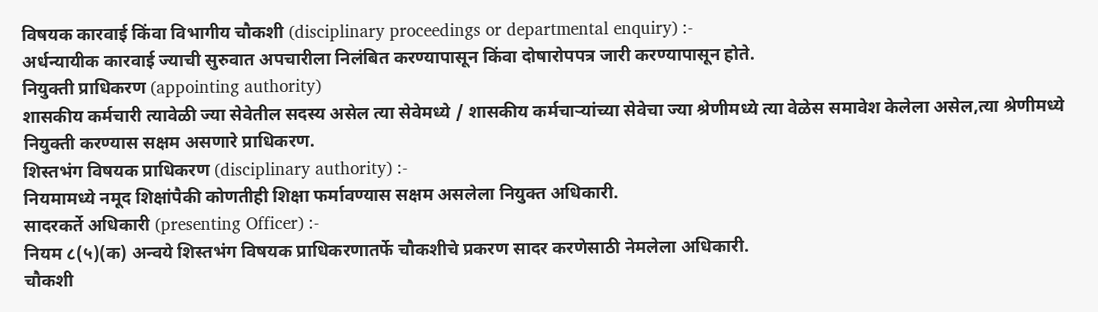विषयक कारवाई किंवा विभागीय चौकशी (disciplinary proceedings or departmental enquiry) :-
अर्धन्यायीक कारवाई ज्याची सुरुवात अपचारीला निलंबित करण्यापासून किंवा दोषारोपपत्र जारी करण्यापासून होते.
नियुक्ती प्राधिकरण (appointing authority)
शासकीय कर्मचारी त्यावेळी ज्या सेवेतील सदस्य असेल त्या सेवेमध्ये / शासकीय कर्मचाऱ्यांच्या सेवेचा ज्या श्रेणीमध्ये त्या वेळेस समावेश केलेला असेल,त्या श्रेणीमध्ये नियुक्ती करण्यास सक्षम असणारे प्राधिकरण.
शिस्तभंग विषयक प्राधिकरण (disciplinary authority) :-
नियमामध्ये नमूद शिक्षांपैकी कोणतीही शिक्षा फर्मावण्यास सक्षम असलेला नियुक्त अधिकारी.
सादरकर्ते अधिकारी (presenting Officer) :-
नियम ८(५)(क) अन्वये शिस्तभंग विषयक प्राधिकरणातर्फे चौकशीचे प्रकरण सादर करणेसाठी नेमलेला अधिकारी.
चौकशी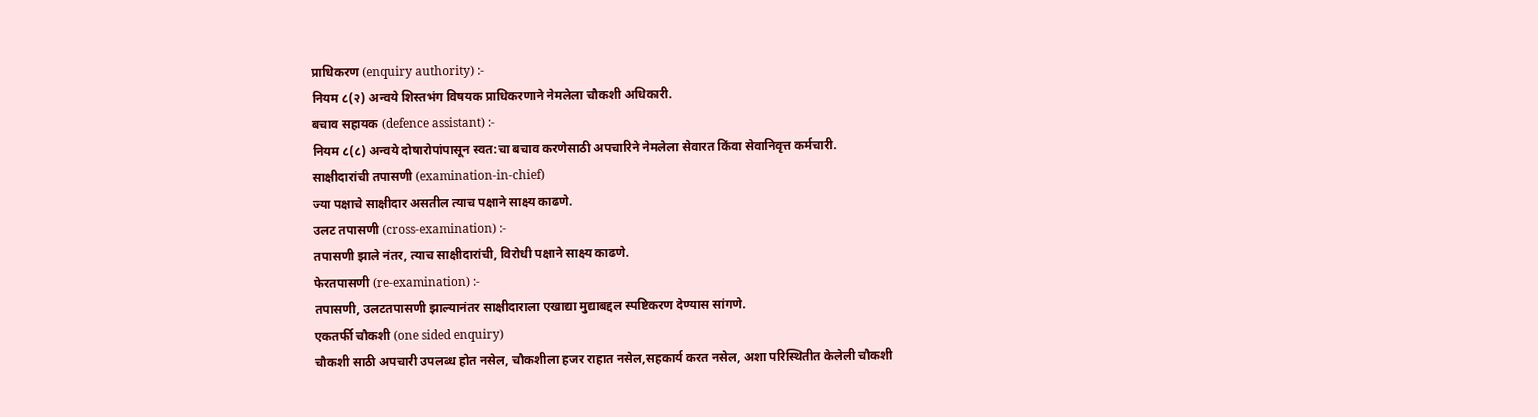प्राधिकरण (enquiry authority) :-
नियम ८(२) अन्वये शिस्तभंग विषयक प्राधिकरणाने नेमलेला चौकशी अधिकारी.
बचाव सहायक (defence assistant) :-
नियम ८(८) अन्वये दोषारोपांपासून स्वत:चा बचाव करणेसाठी अपचारिने नेमलेला सेवारत किंवा सेवानिवृत्त कर्मचारी.
साक्षीदारांची तपासणी (examination-in-chief)
ज्या पक्षाचे साक्षीदार असतील त्याच पक्षाने साक्ष्य काढणे.
उलट तपासणी (cross-examination) :-
तपासणी झाले नंतर, त्याच साक्षीदारांची, विरोधी पक्षाने साक्ष्य काढणे.
फेरतपासणी (re-examination) :-
तपासणी, उलटतपासणी झाल्यानंतर साक्षीदाराला एखाद्या मुद्याबद्दल स्पष्टिकरण देण्यास सांगणे.
एकतर्फी चौकशी (one sided enquiry)
चौकशी साठी अपचारी उपलब्ध होत नसेल, चौकशीला हजर राहात नसेल,सहकार्य करत नसेल, अशा परिस्थितीत केलेली चौकशी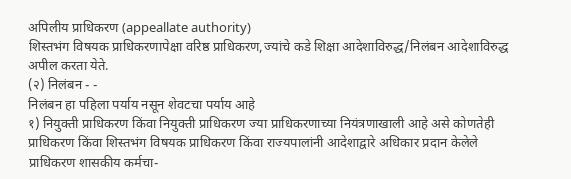अपिलीय प्राधिकरण (appeallate authority)
शिस्तभंग विषयक प्राधिकरणापेक्षा वरिष्ठ प्राधिकरण,ज्यांचे कडे शिक्षा आदेशाविरुद्ध/निलंबन आदेशाविरुद्ध अपील करता येते.
(२) निलंबन - -
निलंबन हा पहिला पर्याय नसून शेवटचा पर्याय आहे
१) नियुक्ती प्राधिकरण किंवा नियुक्ती प्राधिकरण ज्या प्राधिकरणाच्या नियंत्रणाखाली आहे असे कोणतेही प्राधिकरण किंवा शिस्तभंग विषयक प्राधिकरण किंवा राज्यपालांनी आदेशाद्वारे अधिकार प्रदान केलेले प्राधिकरण शासकीय कर्मचा-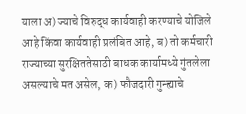याला अ) ज्याचे विरुद्ध कार्यवाही करण्याचे योजिले आहे किंवा कार्यवाही प्रलंबित आहे, ब) तो कर्मचारी राज्याच्या सुरक्षिततेसाठी बाधक कार्यामध्ये गुंतलेला असल्याचे मत असेल, क) फौजदारी गुन्ह्याचे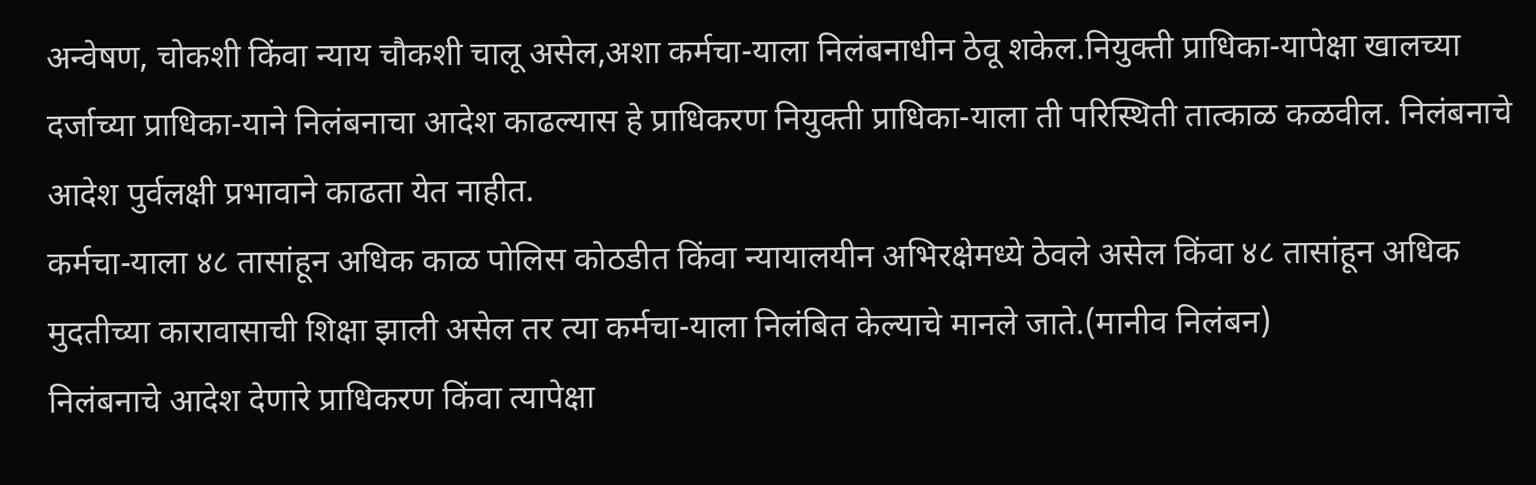अन्वेषण, चोकशी किंवा न्याय चौकशी चालू असेल,अशा कर्मचा-याला निलंबनाधीन ठेवू शकेल.नियुक्ती प्राधिका-यापेक्षा खालच्या दर्जाच्या प्राधिका-याने निलंबनाचा आदेश काढल्यास हे प्राधिकरण नियुक्ती प्राधिका-याला ती परिस्थिती तात्काळ कळवील. निलंबनाचे आदेश पुर्वलक्षी प्रभावाने काढता येत नाहीत.
कर्मचा-याला ४८ तासांहून अधिक काळ पोलिस कोठडीत किंवा न्यायालयीन अभिरक्षेमध्ये ठेवले असेल किंवा ४८ तासांहून अधिक मुदतीच्या कारावासाची शिक्षा झाली असेल तर त्या कर्मचा-याला निलंबित केल्याचे मानले जाते.(मानीव निलंबन)
निलंबनाचे आदेश देणारे प्राधिकरण किंवा त्यापेक्षा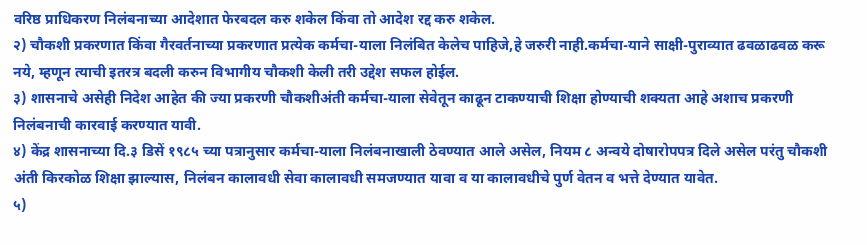वरिष्ठ प्राधिकरण निलंबनाच्या आदेशात फेरबदल करु शकेल किंवा तो आदेश रद्द करु शकेल.
२) चौकशी प्रकरणात किंवा गैरवर्तनाच्या प्रकरणात प्रत्येक कर्मचा-याला निलंबित केलेच पाहिजे,हे जरुरी नाही.कर्मचा-याने साक्षी-पुराव्यात ढवळाढवळ करू नये, म्हणून त्याची इतरत्र बदली करुन विभागीय चौकशी केली तरी उद्देश सफल होईल.
३) शासनाचे असेही निदेश आहेत की ज्या प्रकरणी चौकशीअंती कर्मचा-याला सेवेतून काढून टाकण्याची शिक्षा होण्याची शक्यता आहे अशाच प्रकरणी निलंबनाची कारवाई करण्यात यावी.
४) केंद्र शासनाच्या दि.३ डिसें १९८५ च्या पत्रानुसार कर्मचा-याला निलंबनाखाली ठेवण्यात आले असेल, नियम ८ अन्वये दोषारोपपत्र दिले असेल परंतु चौकशी अंती किरकोळ शिक्षा झाल्यास, निलंबन कालावधी सेवा कालावधी समजण्यात यावा व या कालावधीचे पुर्ण वेतन व भत्ते देण्यात यावेत.
५)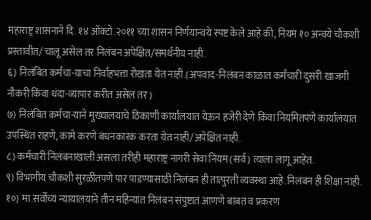महाराष्ट्र शासनाने दि. १४ ऑक्टो.२०११ च्या शासन निर्णयान्वये स्पष्ट केले आहे की, नियम १० अन्वये चौकशी प्रस्तावीत/ चालू असेल तर निलंबन अपेक्षित/समर्थनीय नाही.
६) निलंबित कर्मचा-याचा निर्वाहभत्ता रोखता येत नाही.(अपवाद-निलंबन काळात कर्मचारी दुसरी खाजगी नौकरी किंवा धंदा-व्यापार करीत असेल तर)
७) निलंबित कर्मचा-याने मुख्यालयाचे ठिकाणी कार्यालयात येऊन हजेरी देणे किंवा नियमितपणे कार्यालयात उपस्थित राहणे, कामे करणे बंधनकारक करता येत नाही/अपेक्षित नाही.
८) कर्मचारी निलंबनाखाली असला तरीही महाराष्ट्र नागरी सेवा नियम (सर्व) त्याला लागू आहेत.
९) विभागीय चौकशी सुरळीतपणे पार पाडण्यासाठी निलंबन ही तात्पुरती व्यवस्था आहे.निलंबन ही शिक्षा नाही.
१०) मा.सर्वोच्य न्यायालयाने तीन महिन्यांत निलंबन संपुष्टात आणणे बाबत व प्रकरण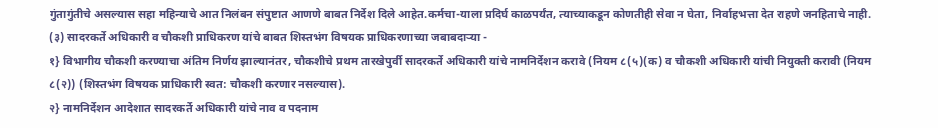गुंतागुंतीचे असल्यास सहा महिन्याचे आत निलंबन संपुष्टात आणणे बाबत निर्देश दिले आहेत.कर्मचा-याला प्रदिर्घ काळपर्यंत, त्याच्याकडून कोणतीही सेवा न घेता, निर्वाहभत्ता देत राहणे जनहिताचे नाही.
(३) सादरकर्ते अधिकारी व चौकशी प्राधिकरण यांचे बाबत शिस्तभंग विषयक प्राधिकरणाच्या जबाबदाऱ्या -
१} विभागीय चौकशी करण्याचा अंतिम निर्णय झाल्यानंतर, चौकशीचे प्रथम तारखेपुर्वी सादरकर्ते अधिकारी यांचे नामनिर्देशन करावे (नियम ८(५)(क) व चौकशी अधिकारी यांची नियुक्ती करावी (नियम ८(२)) (शिस्तभंग विषयक प्राधिकारी स्वत: चौकशी करणार नसल्यास).
२} नामनिर्देशन आदेशात सादरकर्ते अधिकारी यांचे नाव व पदनाम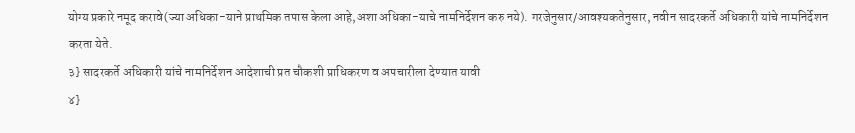योग्य प्रकारे नमूद करावे(ज्या अधिका-याने प्राथमिक तपास केला आहे,अशा अधिका-याचे नामनिर्देशन करु नये). गरजेनुसार/आवश्यकतेनुसार, नवीन सादरकर्ते अधिकारी यांचे नामनिर्देशन करता येते.
३} सादरकर्ते अधिकारी यांचे नामनिर्देशन आदेशाची प्रत चौकशी प्राधिकरण व अपचारीला देण्यात यावी
४}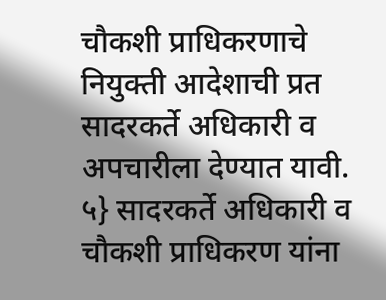चौकशी प्राधिकरणाचे नियुक्ती आदेशाची प्रत सादरकर्ते अधिकारी व अपचारीला देण्यात यावी.
५} सादरकर्ते अधिकारी व चौकशी प्राधिकरण यांना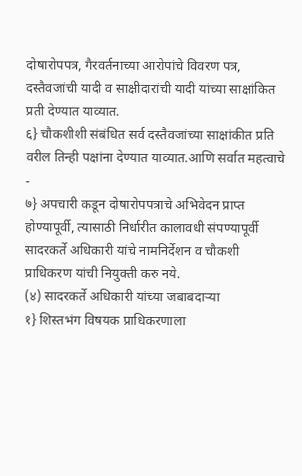दोषारोपपत्र, गैरवर्तनाच्या आरोपांचे विवरण पत्र, दस्तैवजांची यादी व साक्षीदारांची यादी यांच्या साक्षांकित प्रती देण्यात याव्यात.
६} चौकशीशी संबंधित सर्व दस्तैवजांच्या साक्षांकीत प्रति वरील तिन्ही पक्षांना देण्यात याव्यात.आणि सर्वात महत्वाचे -
७} अपचारी कडून दोषारोपपत्राचे अभिवेदन प्राप्त होण्यापूर्वी, त्यासाठी निर्धारीत कालावधी संपण्यापूर्वी सादरकर्ते अधिकारी यांचे नामनिर्देशन व चौकशी प्राधिकरण यांची नियुक्ती करु नये.
(४) सादरकर्ते अधिकारी यांच्या जबाबदाऱ्या
१} शिस्तभंग विषयक प्राधिकरणाला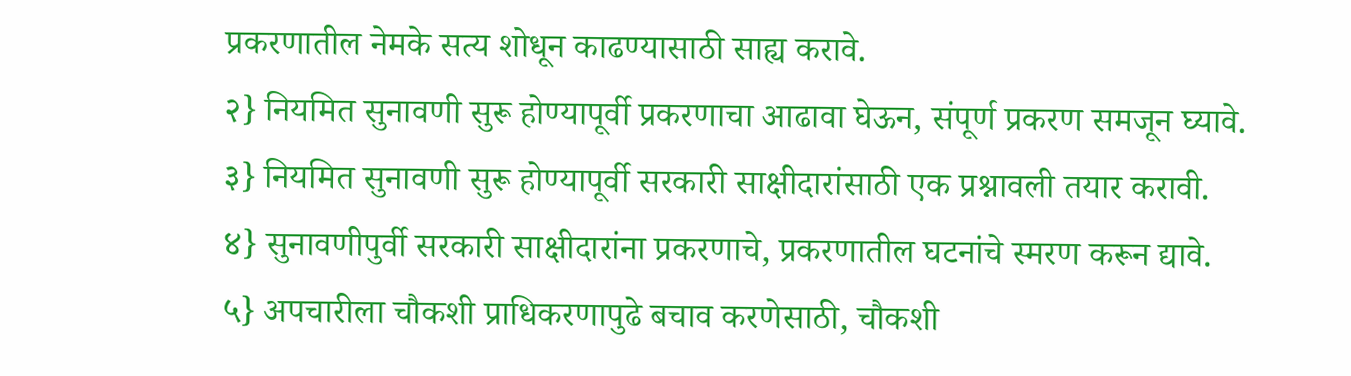प्रकरणातील नेमके सत्य शोधून काढण्यासाठी साह्य करावे.
२} नियमित सुनावणी सुरू होण्यापूर्वी प्रकरणाचा आढावा घेऊन, संपूर्ण प्रकरण समजून घ्यावे.
३} नियमित सुनावणी सुरू होण्यापूर्वी सरकारी साक्षीदारांसाठी एक प्रश्नावली तयार करावी.
४} सुनावणीपुर्वी सरकारी साक्षीदारांना प्रकरणाचे, प्रकरणातील घटनांचे स्मरण करून द्यावे.
५} अपचारीला चौकशी प्राधिकरणापुढे बचाव करणेसाठी, चौकशी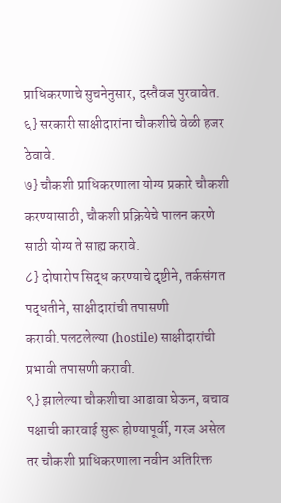प्राधिकरणाचे सुचनेनुसार, दस्तैवज पुरवावेत.
६} सरकारी साक्षीदारांना चौकशीचे वेळी हजर ठेवावे.
७} चौकशी प्राधिकरणाला योग्य प्रकारे चौकशी करण्यासाठी, चौकशी प्रक्रियेचे पालन करणे साठी योग्य ते साह्य करावे.
८} दोषारोप सिद्ध करण्याचे दृष्टीने, तर्कसंगत पद्धतीने, साक्षीदारांची तपासणी करावी.पलटलेल्या (hostile) साक्षीदारांची प्रभावी तपासणी करावी.
९} झालेल्या चौकशीचा आढावा घेऊन, बचाव पक्षाची कारवाई सुरू होण्यापूर्वी, गरज असेल तर चौकशी प्राधिकरणाला नवीन अतिरिक्त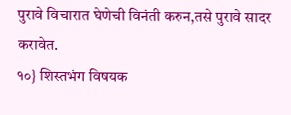पुरावे विचारात घेणेची विनंती करुन,तसे पुरावे सादर करावेत.
१०} शिस्तभंग विषयक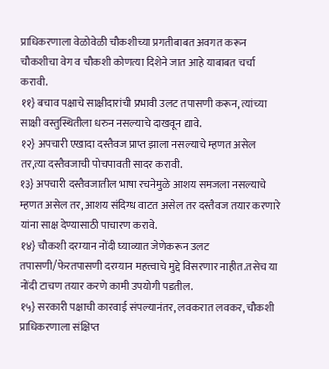प्राधिकरणाला वेळोवेळी चौकशीच्या प्रगतीबाबत अवगत करून चौकशीचा वेग व चौकशी कोणत्या दिशेने जात आहे याबाबत चर्चा करावी.
११} बचाव पक्षाचे साक्षीदारांची प्रभावी उलट तपासणी करून, त्यांच्या साक्षी वस्तुस्थितीला धरुन नसल्याचे दाखवून द्यावे.
१२} अपचारी एखादा दस्तैवज प्राप्त झाला नसल्याचे म्हणत असेल तर,त्या दस्तैवजाची पोचपावती सादर करावी.
१३} अपचारी दस्तैवजातील भाषा रचनेमुळे आशय समजला नसल्याचे म्हणत असेल तर, आशय संदिग्ध वाटत असेल तर दस्तैवज तयार करणारे यांना साक्ष देण्यासाठी पाचारण करावे.
१४} चौकशी दरम्यान नोंदी घ्याव्यात जेणेकरून उलट तपासणी/फेरतपासणी दरम्यान महत्त्वाचे मुद्दे विसरणार नाहीत.तसेच या नोंदी टाचण तयार करणे कामी उपयोगी पडतील.
१५} सरकारी पक्षाची कारवाई संपल्यानंतर, लवकरात लवकर, चौकशी प्राधिकरणाला संक्षिप्त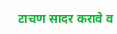टाचण सादर करावे व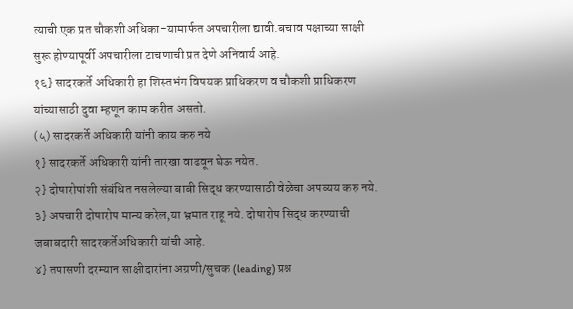त्याची एक प्रत चौकशी अधिका-यामार्फत अपचारीला द्यावी.बचाव पक्षाच्या साक्षी सुरू होण्यापूर्वी अपचारीला टाचणाची प्रत देणे अनिवार्य आहे.
१६} सादरकर्ते अधिकारी हा शिस्तभंग विषयक प्राधिकरण व चौकशी प्राधिकरण यांच्यासाठी दुवा म्हणून काम करीत असतो.
(५) सादरकर्ते अधिकारी यांनी काय करु नये
१} सादरकर्ते अधिकारी यांनी तारखा वाढवून घेऊ नयेत.
२} दोषारोपांशी संबंधित नसलेल्या बाबी सिद्ध करण्यासाठी वेळेचा अपव्यय करु नये.
३} अपचारी दोषारोप मान्य करेल,या भ्रमात राहू नये. दोषारोप सिद्ध करण्याची जबाबदारी सादरकर्तेअधिकारी यांची आहे.
४} तपासणी दरम्यान साक्षीदारांना अग्रणी/सुचक (leading) प्रश्न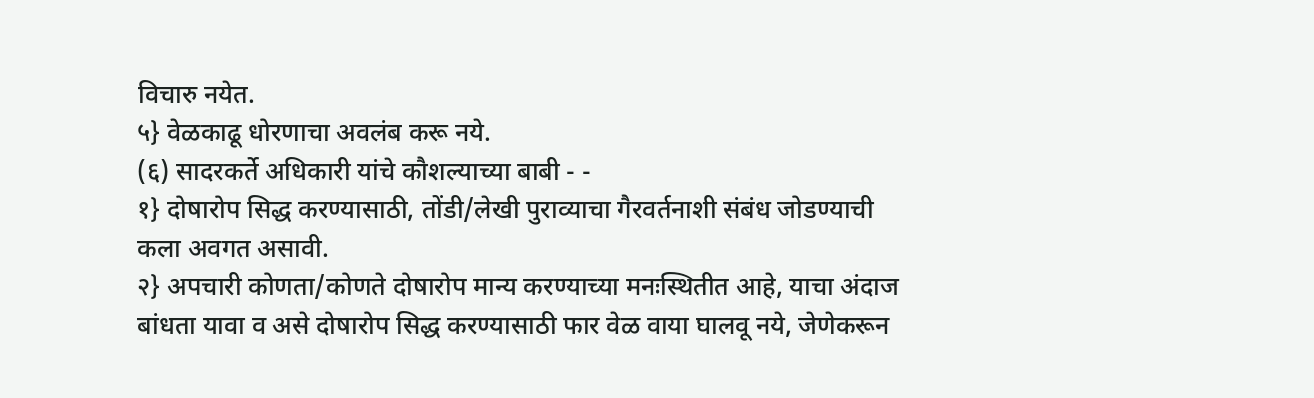विचारु नयेत.
५} वेळकाढू धोरणाचा अवलंब करू नये.
(६) सादरकर्ते अधिकारी यांचे कौशल्याच्या बाबी - -
१} दोषारोप सिद्ध करण्यासाठी, तोंडी/लेखी पुराव्याचा गैरवर्तनाशी संबंध जोडण्याची कला अवगत असावी.
२} अपचारी कोणता/कोणते दोषारोप मान्य करण्याच्या मनःस्थितीत आहे, याचा अंदाज बांधता यावा व असे दोषारोप सिद्ध करण्यासाठी फार वेळ वाया घालवू नये, जेणेकरून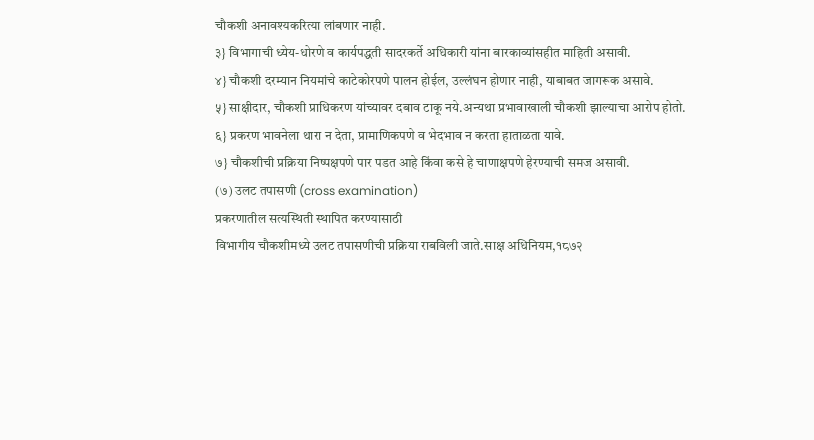चौकशी अनावश्यकरित्या लांबणार नाही.
३} विभागाची ध्येय-धोरणे व कार्यपद्धती सादरकर्ते अधिकारी यांना बारकाव्यांसहीत माहिती असावी.
४} चौकशी दरम्यान नियमांचे काटेकोरपणे पालन होईल, उल्लंघन होणार नाही, याबाबत जागरूक असावे.
५} साक्षीदार, चौकशी प्राधिकरण यांच्यावर दबाव टाकू नये.अन्यथा प्रभावाखाली चौकशी झाल्याचा आरोप होतो.
६} प्रकरण भावनेला थारा न देता, प्रामाणिकपणे व भेदभाव न करता हाताळता यावे.
७} चौकशीची प्रक्रिया निष्पक्षपणे पार पडत आहे किंवा कसे हे चाणाक्षपणे हेरण्याची समज असावी.
(७) उलट तपासणी (cross examination)
प्रकरणातील सत्यस्थिती स्थापित करण्यासाठी
विभागीय चौकशीमध्ये उलट तपासणीची प्रक्रिया राबविली जाते.साक्ष अधिनियम,१८७२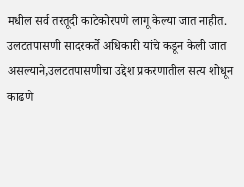मधील सर्व तरतूदी काटेकोरपणे लागू केल्या जात नाहीत.
उलटतपासणी सादरकर्ते अधिकारी यांचे कडून केली जात असल्याने,उलटतपासणीचा उद्देश प्रकरणातील सत्य शोधून काढणे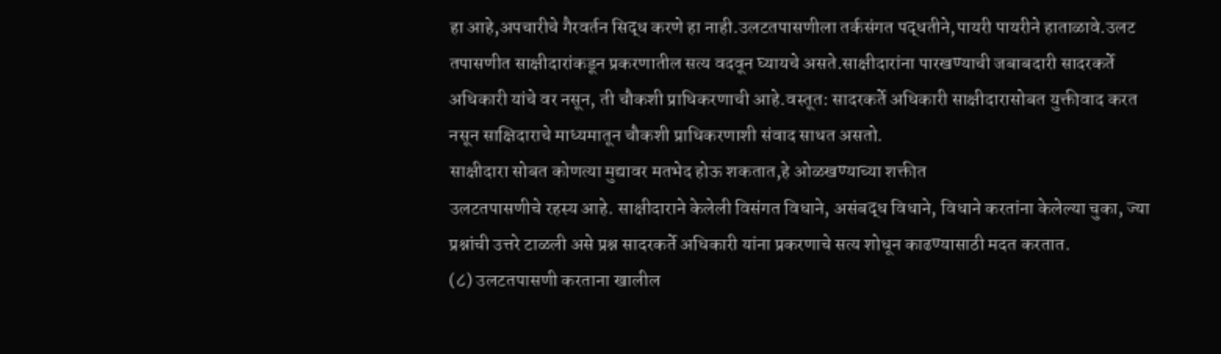हा आहे,अपचारीचे गैरवर्तन सिद्ध करणे हा नाही.उलटतपासणीला तर्कसंगत पद्धतीने,पायरी पायरीने हाताळावे.उलट तपासणीत साक्षीदारांकडून प्रकरणातील सत्य वदवून घ्यायचे असते.साक्षीदारांना पारखण्याची जबाबदारी सादरकर्ते अधिकारी यांचे वर नसून, ती चौकशी प्राधिकरणाची आहे.वस्तूत: सादरकर्ते अधिकारी साक्षीदारासोबत युक्तीवाद करत नसून साक्षिदाराचे माध्यमातून चौकशी प्राधिकरणाशी संवाद साधत असतो.
साक्षीदारा सोबत कोणत्या मुद्यावर मतभेद होऊ शकतात,हे ओळखण्याच्या शक्तीत
उलटतपासणीचे रहस्य आहे. साक्षीदाराने केलेली विसंगत विधाने, असंबद्ध विधाने, विधाने करतांना केलेल्या चुका, ज्या प्रश्नांची उत्तरे टाळली असे प्रश्न सादरकर्ते अधिकारी यांना प्रकरणाचे सत्य शोधून काढण्यासाठी मदत करतात.
(८) उलटतपासणी करताना खालील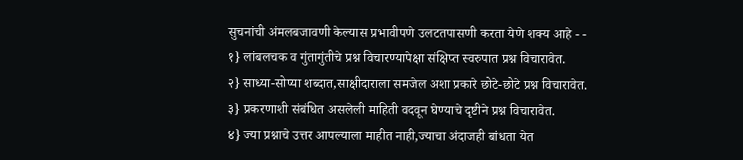सुचनांची अंमलबजावणी केल्यास प्रभावीपणे उलटतपासणी करता येणे शक्य आहे - -
१} लांबलचक व गुंतागुंतीचे प्रश्न विचारण्यापेक्षा संक्षिप्त स्वरुपात प्रश्न विचारावेत.
२} साध्या-सोप्या शब्दात,साक्षीदाराला समजेल अशा प्रकारे छोटे-छोटे प्रश्न विचारावेत.
३} प्रकरणाशी संबंधित असलेली माहिती वदवून घेण्याचे दृष्टीने प्रश्न विचारावेत.
४} ज्या प्रश्नाचे उत्तर आपल्याला माहीत नाही,ज्याचा अंदाजही बांधता येत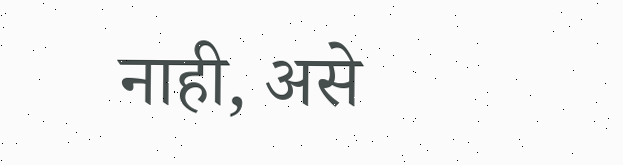नाही, असे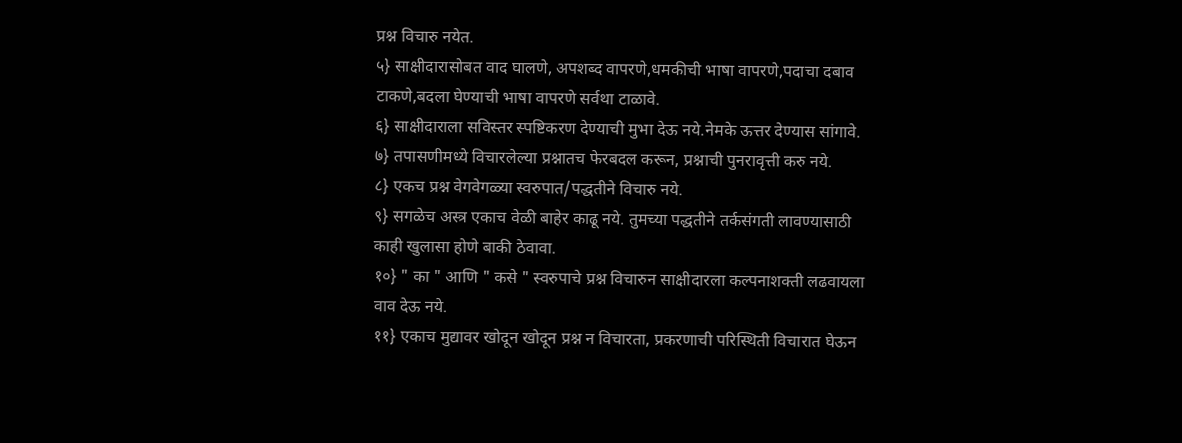प्रश्न विचारु नयेत.
५} साक्षीदारासोबत वाद घालणे, अपशब्द वापरणे,धमकीची भाषा वापरणे,पदाचा दबाव टाकणे,बदला घेण्याची भाषा वापरणे सर्वथा टाळावे.
६} साक्षीदाराला सविस्तर स्पष्टिकरण देण्याची मुभा देऊ नये.नेमके ऊत्तर देण्यास सांगावे.
७} तपासणीमध्ये विचारलेल्या प्रश्नातच फेरबदल करून, प्रश्नाची पुनरावृत्ती करु नये.
८} एकच प्रश्न वेगवेगळ्या स्वरुपात/पद्धतीने विचारु नये.
९} सगळेच अस्त्र एकाच वेळी बाहेर काढू नये. तुमच्या पद्धतीने तर्कसंगती लावण्यासाठी काही खुलासा होणे बाकी ठेवावा.
१०} " का " आणि " कसे " स्वरुपाचे प्रश्न विचारुन साक्षीदारला कल्पनाशक्ती लढवायला वाव देऊ नये.
११} एकाच मुद्यावर खोदून खोदून प्रश्न न विचारता, प्रकरणाची परिस्थिती विचारात घेऊन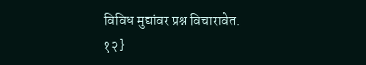विविध मुद्यांवर प्रश्न विचारावेत.
१२}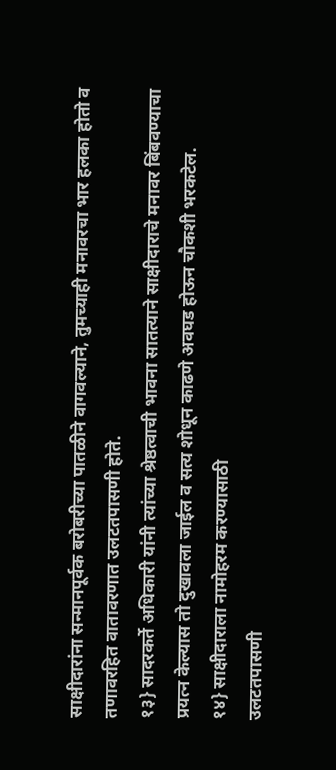साक्षीदारांना सन्मानपूर्वक बरोबरीच्या पातळीने वागवल्याने, तुमच्याही मनावरचा भार हलका होतो व तणावरहित वातावरणात उलटतपासणी होते.
१३} सादरकर्ते अधिकारी यांनी त्यांच्या श्रेष्ठत्वाची भावना सातत्याने साक्षीदाराचे मनावर बिंबवण्याचा प्रयत्न केल्यास तो दुखावला जाईल व सत्य शोधून काढणे अवघड होऊन चौकशी भरकटेल.
१४} साक्षीदाराला नामोहरम करण्यासाठी
उलटतपासणी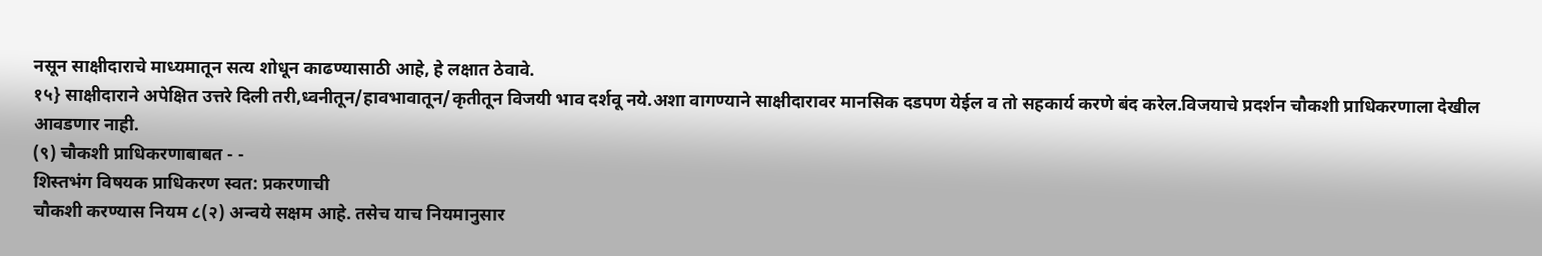नसून साक्षीदाराचे माध्यमातून सत्य शोधून काढण्यासाठी आहे, हे लक्षात ठेवावे.
१५} साक्षीदाराने अपेक्षित उत्तरे दिली तरी,ध्वनीतून/हावभावातून/कृतीतून विजयी भाव दर्शवू नये.अशा वागण्याने साक्षीदारावर मानसिक दडपण येईल व तो सहकार्य करणे बंद करेल.विजयाचे प्रदर्शन चौकशी प्राधिकरणाला देखील आवडणार नाही.
(९) चौकशी प्राधिकरणाबाबत - -
शिस्तभंग विषयक प्राधिकरण स्वत: प्रकरणाची
चौकशी करण्यास नियम ८(२) अन्वये सक्षम आहे. तसेच याच नियमानुसार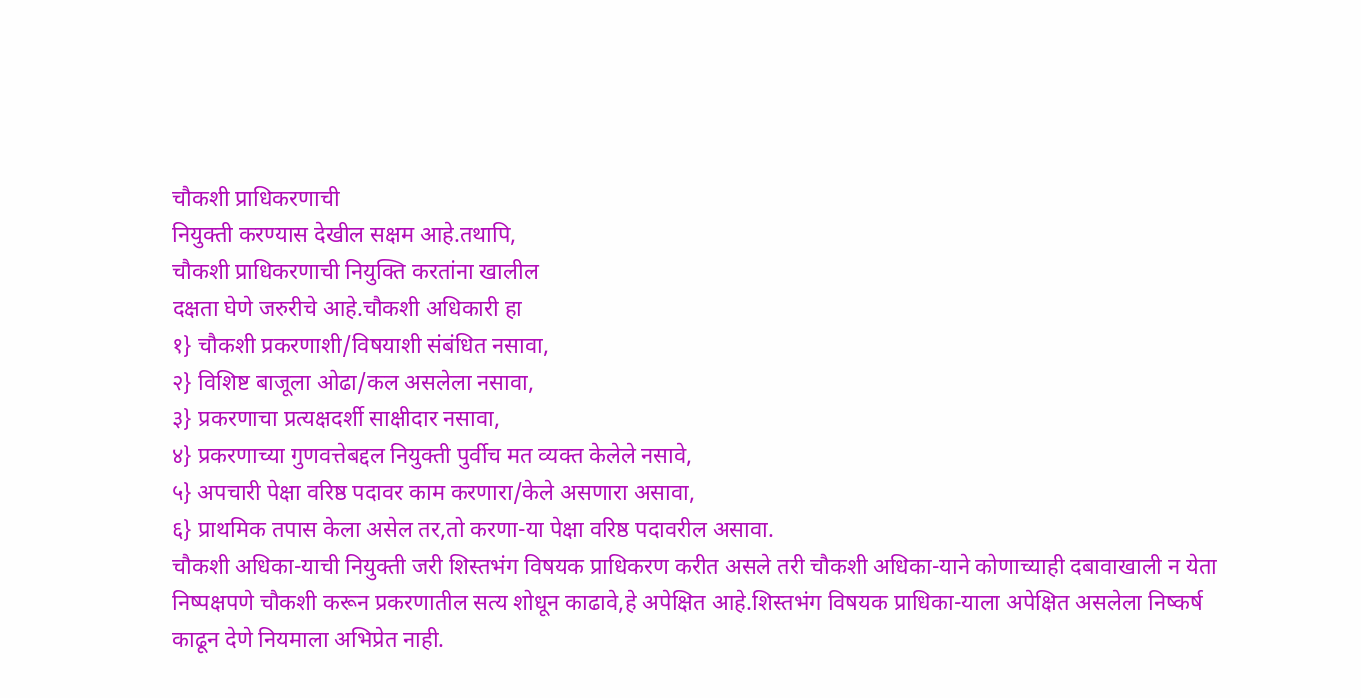चौकशी प्राधिकरणाची
नियुक्ती करण्यास देखील सक्षम आहे.तथापि,
चौकशी प्राधिकरणाची नियुक्ति करतांना खालील
दक्षता घेणे जरुरीचे आहे.चौकशी अधिकारी हा
१} चौकशी प्रकरणाशी/विषयाशी संबंधित नसावा,
२} विशिष्ट बाजूला ओढा/कल असलेला नसावा,
३} प्रकरणाचा प्रत्यक्षदर्शी साक्षीदार नसावा,
४} प्रकरणाच्या गुणवत्तेबद्दल नियुक्ती पुर्वीच मत व्यक्त केलेले नसावे,
५} अपचारी पेक्षा वरिष्ठ पदावर काम करणारा/केले असणारा असावा,
६} प्राथमिक तपास केला असेल तर,तो करणा-या पेक्षा वरिष्ठ पदावरील असावा.
चौकशी अधिका-याची नियुक्ती जरी शिस्तभंग विषयक प्राधिकरण करीत असले तरी चौकशी अधिका-याने कोणाच्याही दबावाखाली न येता निष्पक्षपणे चौकशी करून प्रकरणातील सत्य शोधून काढावे,हे अपेक्षित आहे.शिस्तभंग विषयक प्राधिका-याला अपेक्षित असलेला निष्कर्ष काढून देणे नियमाला अभिप्रेत नाही.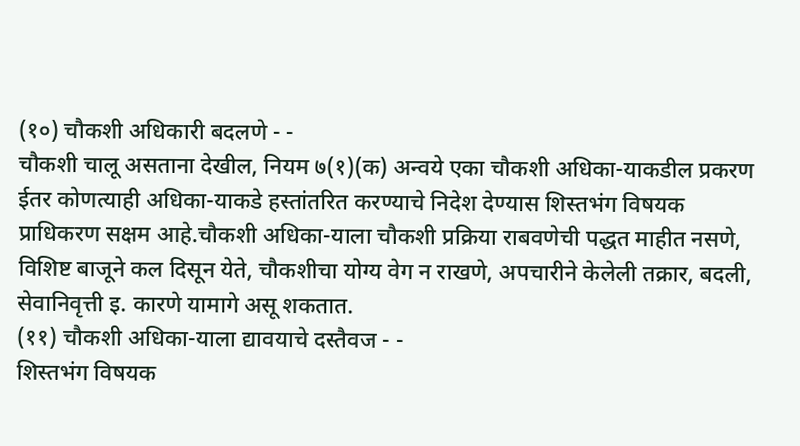(१०) चौकशी अधिकारी बदलणे - -
चौकशी चालू असताना देखील, नियम ७(१)(क) अन्वये एका चौकशी अधिका-याकडील प्रकरण ईतर कोणत्याही अधिका-याकडे हस्तांतरित करण्याचे निदेश देण्यास शिस्तभंग विषयक प्राधिकरण सक्षम आहे.चौकशी अधिका-याला चौकशी प्रक्रिया राबवणेची पद्धत माहीत नसणे, विशिष्ट बाजूने कल दिसून येते, चौकशीचा योग्य वेग न राखणे, अपचारीने केलेली तक्रार, बदली, सेवानिवृत्ती इ. कारणे यामागे असू शकतात.
(११) चौकशी अधिका-याला द्यावयाचे दस्तैवज - -
शिस्तभंग विषयक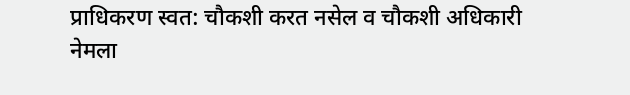प्राधिकरण स्वत: चौकशी करत नसेल व चौकशी अधिकारी नेमला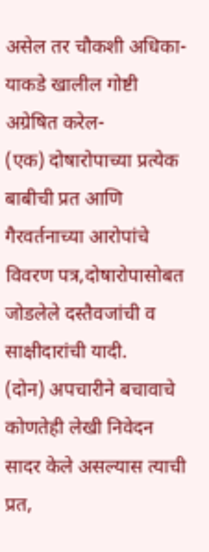असेल तर चौकशी अधिका-याकडे खालील गोष्टी अग्रेषित करेल-
(एक) दोषारोपाच्या प्रत्येक बाबीची प्रत आणि
गैरवर्तनाच्या आरोपांचे विवरण पत्र,दोषारोपासोबत जोडलेले दस्तैवजांची व साक्षीदारांची यादी.
(दोन) अपचारीने बचावाचे कोणतेही लेखी निवेदन सादर केले असल्यास त्याची प्रत,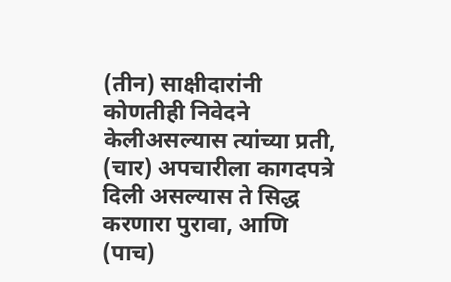(तीन) साक्षीदारांनी कोणतीही निवेदने केलीअसल्यास त्यांच्या प्रती,
(चार) अपचारीला कागदपत्रे दिली असल्यास ते सिद्ध करणारा पुरावा, आणि
(पाच)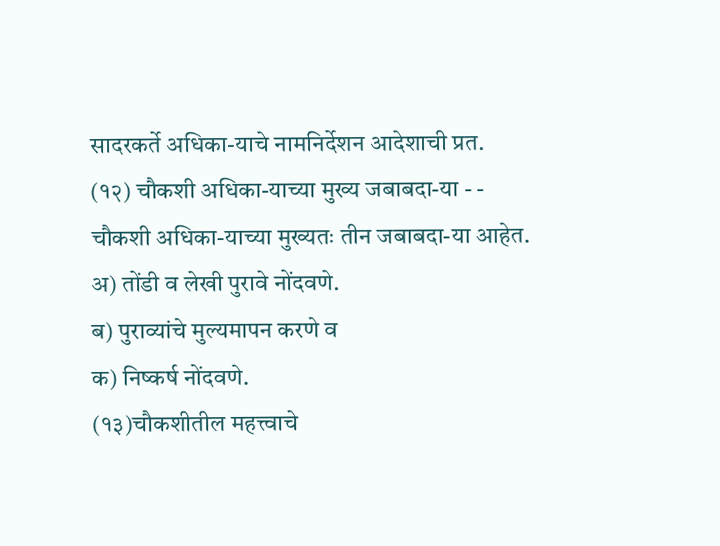सादरकर्ते अधिका-याचे नामनिर्देशन आदेशाची प्रत.
(१२) चौकशी अधिका-याच्या मुख्य जबाबदा-या - -
चौकशी अधिका-याच्या मुख्यतः तीन जबाबदा-या आहेत.
अ) तोंडी व लेखी पुरावे नोंदवणे.
ब) पुराव्यांचे मुल्यमापन करणे व
क) निष्कर्ष नोंदवणे.
(१३)चौकशीतील महत्त्वाचे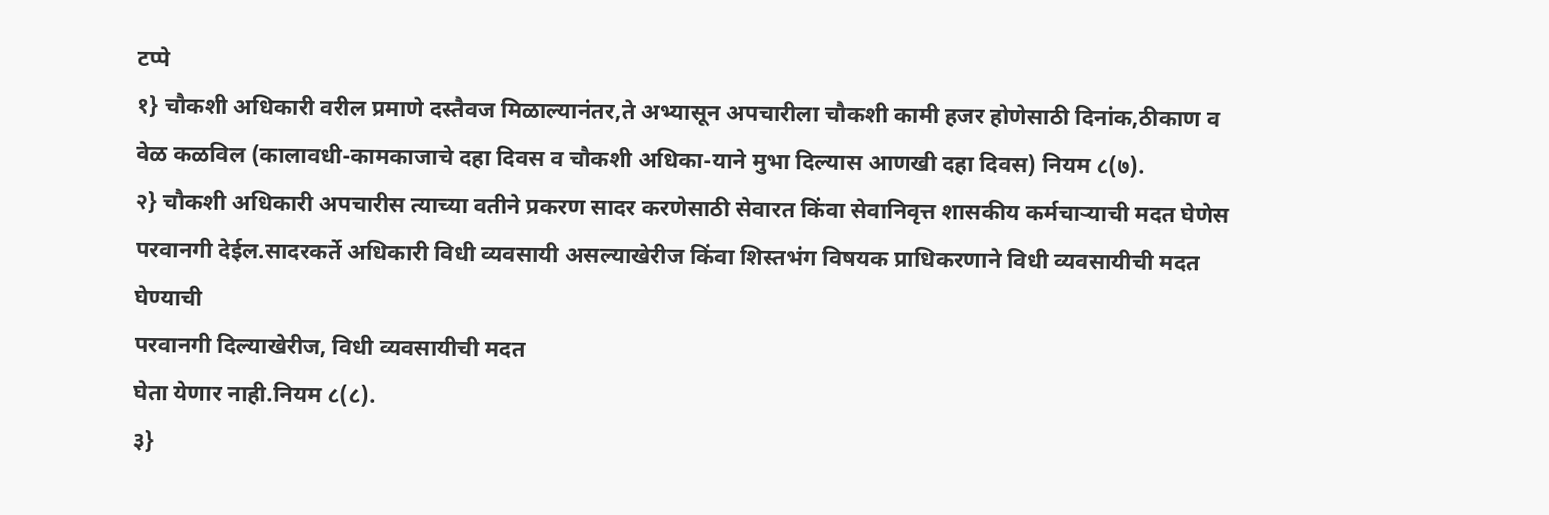टप्पे
१} चौकशी अधिकारी वरील प्रमाणे दस्तैवज मिळाल्यानंतर,ते अभ्यासून अपचारीला चौकशी कामी हजर होणेसाठी दिनांक,ठीकाण व वेळ कळविल (कालावधी-कामकाजाचे दहा दिवस व चौकशी अधिका-याने मुभा दिल्यास आणखी दहा दिवस) नियम ८(७).
२} चौकशी अधिकारी अपचारीस त्याच्या वतीने प्रकरण सादर करणेसाठी सेवारत किंवा सेवानिवृत्त शासकीय कर्मचाऱ्याची मदत घेणेस परवानगी देईल.सादरकर्ते अधिकारी विधी व्यवसायी असल्याखेरीज किंवा शिस्तभंग विषयक प्राधिकरणाने विधी व्यवसायीची मदत घेण्याची
परवानगी दिल्याखेरीज, विधी व्यवसायीची मदत
घेता येणार नाही.नियम ८(८).
३}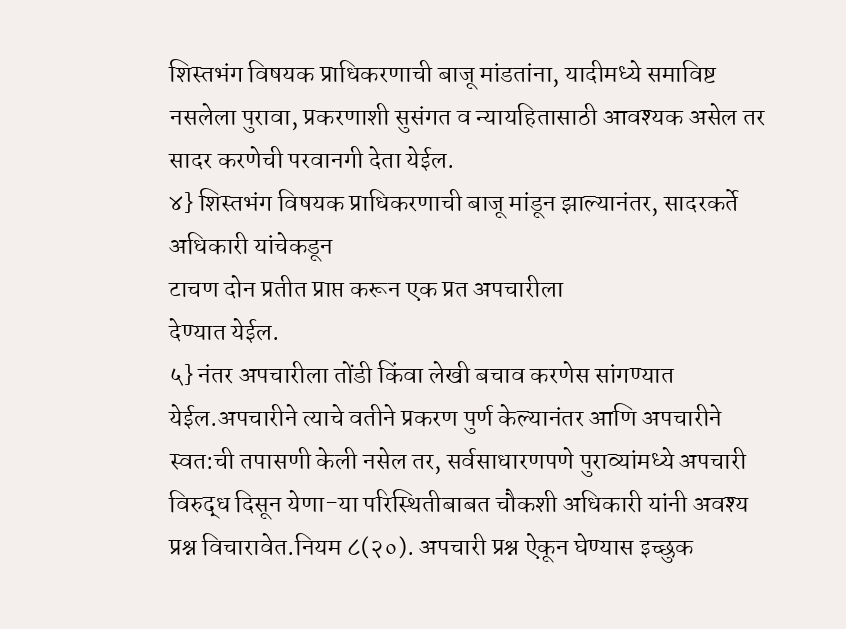शिस्तभंग विषयक प्राधिकरणाची बाजू मांडतांना, यादीमध्ये समाविष्ट नसलेला पुरावा, प्रकरणाशी सुसंगत व न्यायहितासाठी आवश्यक असेल तर सादर करणेची परवानगी देता येईल.
४} शिस्तभंग विषयक प्राधिकरणाची बाजू मांडून झाल्यानंतर, सादरकर्ते अधिकारी यांचेकडून
टाचण दोन प्रतीत प्राप्त करून एक प्रत अपचारीला
देण्यात येईल.
५} नंतर अपचारीला तोंडी किंवा लेखी बचाव करणेस सांगण्यात येईल.अपचारीने त्याचे वतीने प्रकरण पुर्ण केल्यानंतर आणि अपचारीने स्वत:ची तपासणी केली नसेल तर, सर्वसाधारणपणे पुराव्यांमध्ये अपचारी विरुद्ध दिसून येणा-या परिस्थितीबाबत चौकशी अधिकारी यांनी अवश्य प्रश्न विचारावेत.नियम ८(२०). अपचारी प्रश्न ऐकून घेण्यास इच्छुक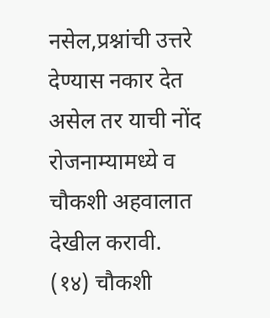नसेल,प्रश्नांची उत्तरे देण्यास नकार देत असेल तर याची नोंद रोजनाम्यामध्ये व चौकशी अहवालात देखील करावी.
(१४) चौकशी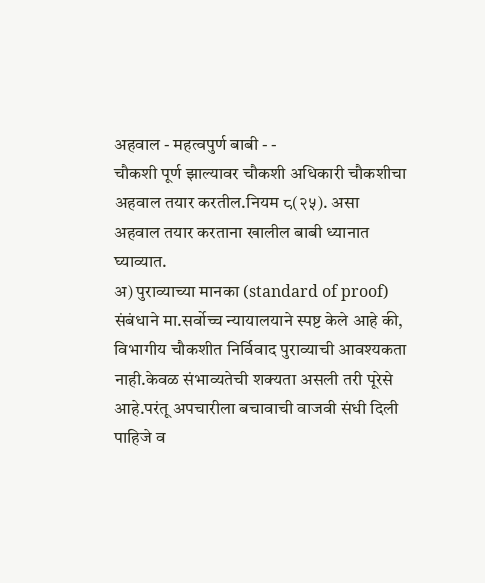अहवाल - महत्वपुर्ण बाबी - -
चौकशी पूर्ण झाल्यावर चौकशी अधिकारी चौकशीचा अहवाल तयार करतील.नियम ८(२५). असा अहवाल तयार करताना खालील बाबी ध्यानात घ्याव्यात.
अ) पुराव्याच्या मानका (standard of proof)
संबंधाने मा.सर्वोच्च न्यायालयाने स्पष्ट केले आहे की, विभागीय चौकशीत निर्विवाद पुराव्याची आवश्यकता नाही.केवळ संभाव्यतेची शक्यता असली तरी पूरेसे आहे.परंतू अपचारीला बचावाची वाजवी संधी दिली पाहिजे व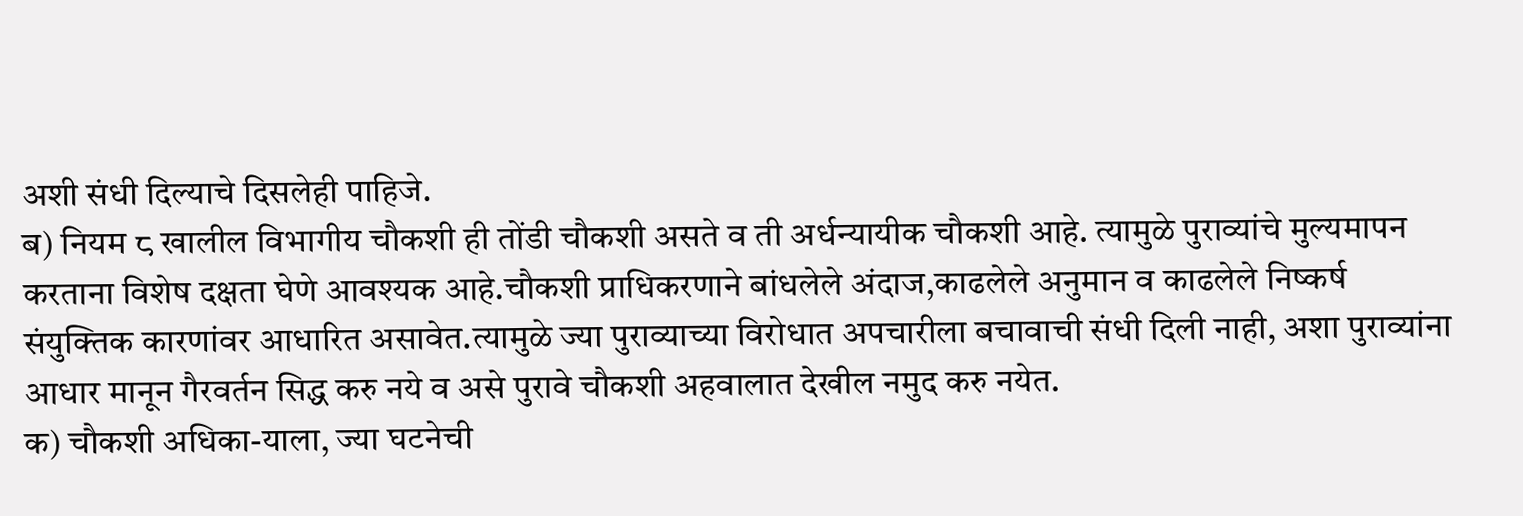अशी संधी दिल्याचे दिसलेही पाहिजे.
ब) नियम ८ खालील विभागीय चौकशी ही तोंडी चौकशी असते व ती अर्धन्यायीक चौकशी आहे. त्यामुळे पुराव्यांचे मुल्यमापन करताना विशेष दक्षता घेणे आवश्यक आहे.चौकशी प्राधिकरणाने बांधलेले अंदाज,काढलेले अनुमान व काढलेले निष्कर्ष संयुक्तिक कारणांवर आधारित असावेत.त्यामुळे ज्या पुराव्याच्या विरोधात अपचारीला बचावाची संधी दिली नाही, अशा पुराव्यांना आधार मानून गैरवर्तन सिद्ध करु नये व असे पुरावे चौकशी अहवालात देखील नमुद करु नयेत.
क) चौकशी अधिका-याला, ज्या घटनेची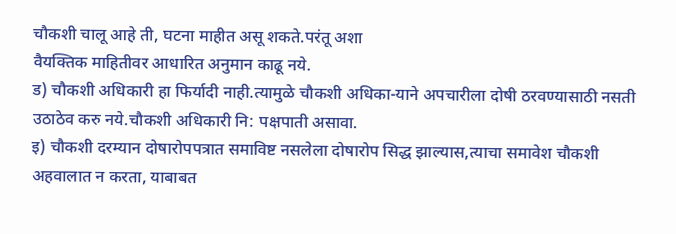चौकशी चालू आहे ती, घटना माहीत असू शकते.परंतू अशा
वैयक्तिक माहितीवर आधारित अनुमान काढू नये.
ड) चौकशी अधिकारी हा फिर्यादी नाही.त्यामुळे चौकशी अधिका-याने अपचारीला दोषी ठरवण्यासाठी नसती उठाठेव करु नये.चौकशी अधिकारी नि: पक्षपाती असावा.
इ) चौकशी दरम्यान दोषारोपपत्रात समाविष्ट नसलेला दोषारोप सिद्ध झाल्यास,त्याचा समावेश चौकशी अहवालात न करता, याबाबत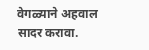वेगळ्याने अहवाल सादर करावा.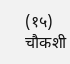(१५) चौकशी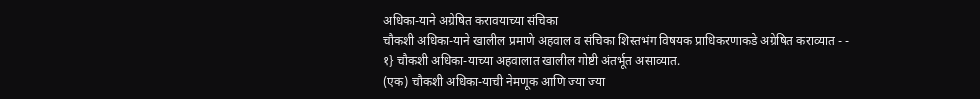अधिका-याने अग्रेषित करावयाच्या संचिका
चौकशी अधिका-याने खालील प्रमाणे अहवाल व संचिका शिस्तभंग विषयक प्राधिकरणाकडे अग्रेषित कराव्यात - -
१} चौकशी अधिका-याच्या अहवालात खालील गोष्टी अंतर्भूत असाव्यात.
(एक) चौकशी अधिका-याची नेमणूक आणि ज्या ज्या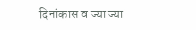दिनांकास व ज्या ज्या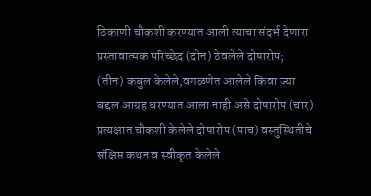ठिकाणी चौकशी करण्यात आली त्याचा संदर्भ देणारा प्रस्तावात्मक परिच्छेद (दोन) ठेवलेले दोषारोप;
(तीन) कबुल केलेले,वगळणेत आलेले किंवा ज्या
बद्दल आग्रह धरण्यात आला नाही असे दोषारोप (चार) प्रत्यक्षात चौकशी केलेले दोषारोप (पाच) वस्तुस्थितीचे संक्षिप्त कथन व स्वीकृत केलेले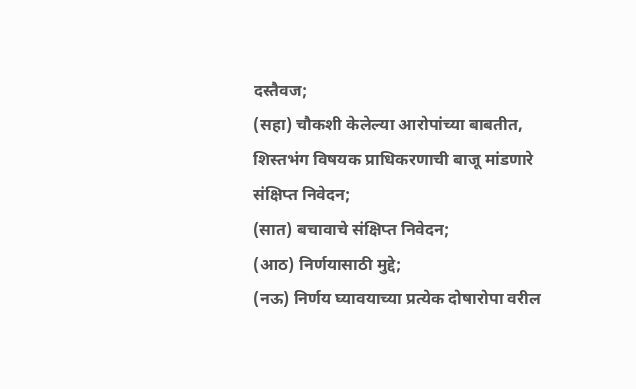दस्तैवज;
(सहा) चौकशी केलेल्या आरोपांच्या बाबतीत,
शिस्तभंग विषयक प्राधिकरणाची बाजू मांडणारे
संक्षिप्त निवेदन;
(सात) बचावाचे संक्षिप्त निवेदन;
(आठ) निर्णयासाठी मुद्दे;
(नऊ) निर्णय घ्यावयाच्या प्रत्येक दोषारोपा वरील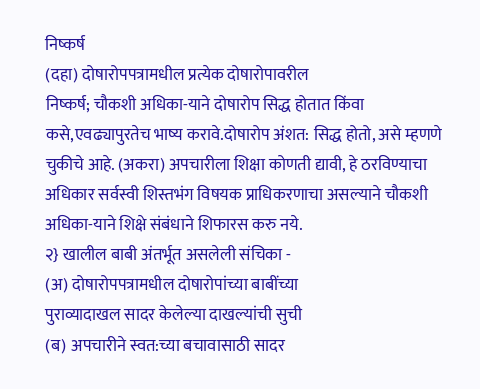निष्कर्ष
(दहा) दोषारोपपत्रामधील प्रत्येक दोषारोपावरील
निष्कर्ष; चौकशी अधिका-याने दोषारोप सिद्ध होतात किंवा कसे,एवढ्यापुरतेच भाष्य करावे.दोषारोप अंशत: सिद्ध होतो, असे म्हणणे चुकीचे आहे. (अकरा) अपचारीला शिक्षा कोणती द्यावी, हे ठरविण्याचा अधिकार सर्वस्वी शिस्तभंग विषयक प्राधिकरणाचा असल्याने चौकशी अधिका-याने शिक्षे संबंधाने शिफारस करु नये.
२} खालील बाबी अंतर्भूत असलेली संचिका -
(अ) दोषारोपपत्रामधील दोषारोपांच्या बाबींच्या
पुराव्यादाखल सादर केलेल्या दाखल्यांची सुची
(ब) अपचारीने स्वत:च्या बचावासाठी सादर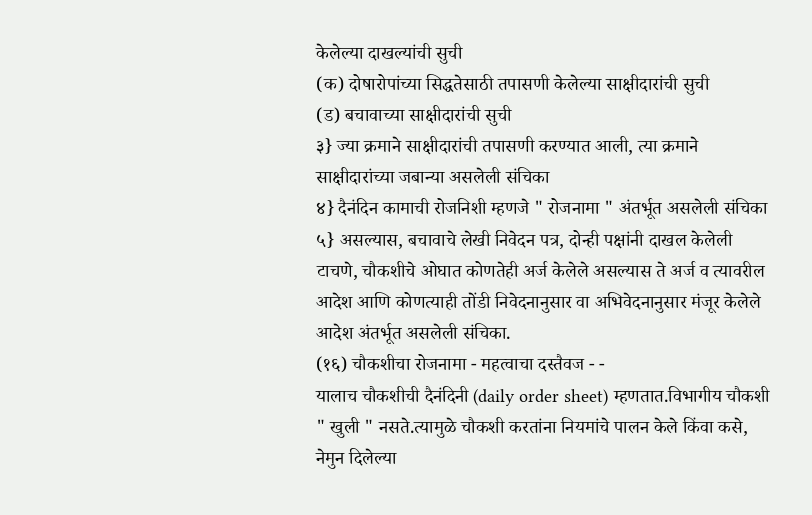केलेल्या दाखल्यांची सुची
(क) दोषारोपांच्या सिद्धतेसाठी तपासणी केलेल्या साक्षीदारांची सुची
(ड) बचावाच्या साक्षीदारांची सुची
३} ज्या क्रमाने साक्षीदारांची तपासणी करण्यात आली, त्या क्रमाने साक्षीदारांच्या जबान्या असलेली संचिका
४} दैनंदिन कामाची रोजनिशी म्हणजे " रोजनामा " अंतर्भूत असलेली संचिका
५} असल्यास, बचावाचे लेखी निवेदन पत्र, दोन्ही पक्षांनी दाखल केलेली टाचणे, चौकशीचे ओघात कोणतेही अर्ज केलेले असल्यास ते अर्ज व त्यावरील आदेश आणि कोणत्याही तोंडी निवेदनानुसार वा अभिवेदनानुसार मंजूर केलेले आदेश अंतर्भूत असलेली संचिका.
(१६) चौकशीचा रोजनामा - महत्वाचा दस्तैवज - -
यालाच चौकशीची दैनंदिनी (daily order sheet) म्हणतात.विभागीय चौकशी " खुली " नसते.त्यामुळे चौकशी करतांना नियमांचे पालन केले किंवा कसे, नेमुन दिलेल्या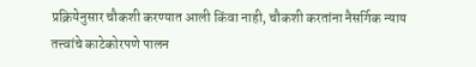प्रक्रियेनुसार चौकशी करण्यात आली किंवा नाही, चौकशी करतांना नैसर्गिक न्याय तत्त्वांचे काटेकोरपणे पालन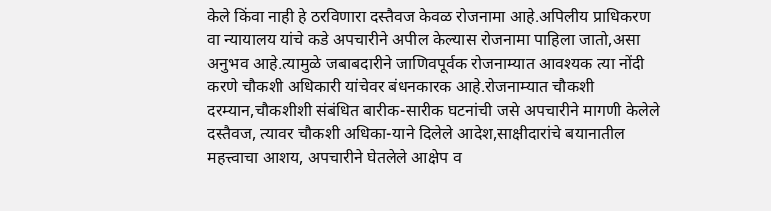केले किंवा नाही हे ठरविणारा दस्तैवज केवळ रोजनामा आहे.अपिलीय प्राधिकरण वा न्यायालय यांचे कडे अपचारीने अपील केल्यास रोजनामा पाहिला जातो,असा अनुभव आहे.त्यामुळे जबाबदारीने जाणिवपूर्वक रोजनाम्यात आवश्यक त्या नोंदी करणे चौकशी अधिकारी यांचेवर बंधनकारक आहे.रोजनाम्यात चौकशी दरम्यान,चौकशीशी संबंधित बारीक-सारीक घटनांची जसे अपचारीने मागणी केलेले दस्तैवज, त्यावर चौकशी अधिका-याने दिलेले आदेश,साक्षीदारांचे बयानातील महत्त्वाचा आशय, अपचारीने घेतलेले आक्षेप व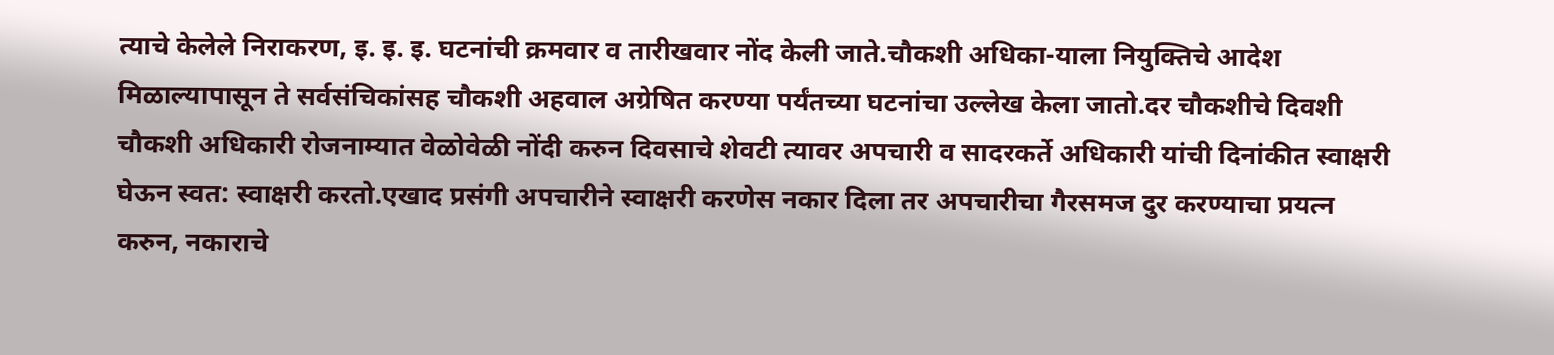त्याचे केलेले निराकरण, इ. इ. इ. घटनांची क्रमवार व तारीखवार नोंद केली जाते.चौकशी अधिका-याला नियुक्तिचे आदेश मिळाल्यापासून ते सर्वसंचिकांसह चौकशी अहवाल अग्रेषित करण्या पर्यंतच्या घटनांचा उल्लेख केला जातो.दर चौकशीचे दिवशी चौकशी अधिकारी रोजनाम्यात वेळोवेळी नोंदी करुन दिवसाचे शेवटी त्यावर अपचारी व सादरकर्ते अधिकारी यांची दिनांकीत स्वाक्षरी घेऊन स्वत: स्वाक्षरी करतो.एखाद प्रसंगी अपचारीने स्वाक्षरी करणेस नकार दिला तर अपचारीचा गैरसमज दुर करण्याचा प्रयत्न करुन, नकाराचे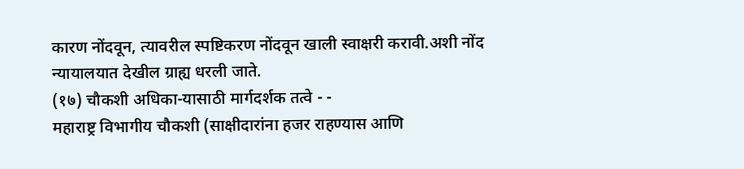कारण नोंदवून, त्यावरील स्पष्टिकरण नोंदवून खाली स्वाक्षरी करावी.अशी नोंद न्यायालयात देखील ग्राह्य धरली जाते.
(१७) चौकशी अधिका-यासाठी मार्गदर्शक तत्वे - -
महाराष्ट्र विभागीय चौकशी (साक्षीदारांना हजर राहण्यास आणि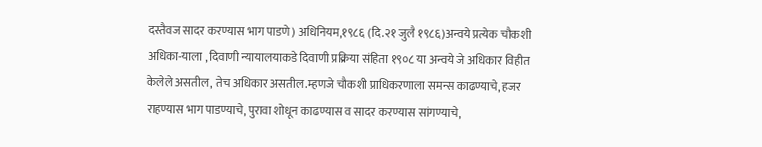दस्तैवज सादर करण्यास भाग पाडणे) अधिनियम,१९८६ (दि.२१ जुलै १९८६)अन्वये प्रत्येक चौकशी अधिका-याला , दिवाणी न्यायालयाकडे दिवाणी प्रक्रिया संहिता १९०८ या अन्वये जे अधिकार विहीत केलेले असतील, तेच अधिकार असतील.म्हणजे चौकशी प्राधिकरणाला समन्स काढण्याचे, हजर राहण्यास भाग पाडण्याचे, पुरावा शोधून काढण्यास व सादर करण्यास सांगण्याचे,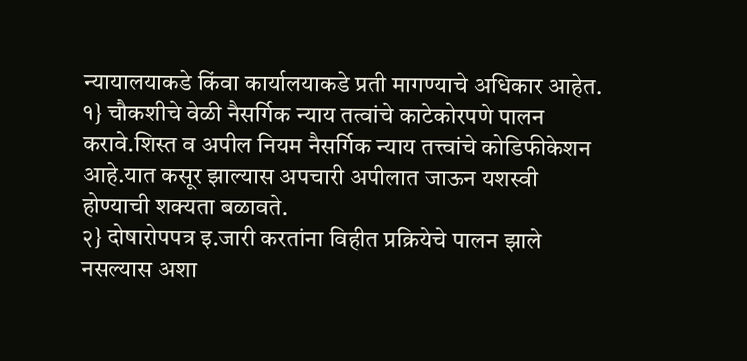न्यायालयाकडे किंवा कार्यालयाकडे प्रती मागण्याचे अधिकार आहेत.
१} चौकशीचे वेळी नैसर्गिक न्याय तत्वांचे काटेकोरपणे पालन करावे.शिस्त व अपील नियम नैसर्गिक न्याय तत्त्वांचे कोडिफीकेशन आहे.यात कसूर झाल्यास अपचारी अपीलात जाऊन यशस्वी होण्याची शक्यता बळावते.
२} दोषारोपपत्र इ.जारी करतांना विहीत प्रक्रियेचे पालन झाले नसल्यास अशा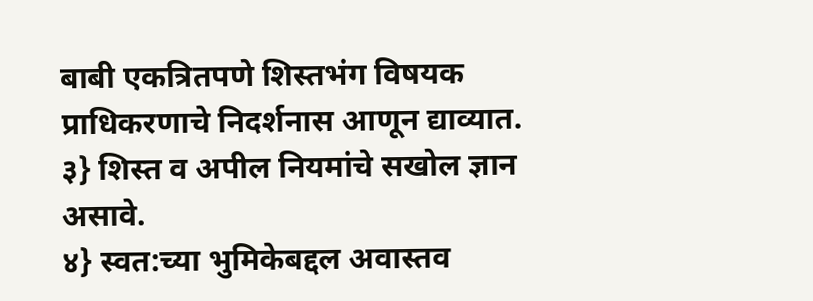बाबी एकत्रितपणे शिस्तभंग विषयक प्राधिकरणाचे निदर्शनास आणून द्याव्यात.
३} शिस्त व अपील नियमांचे सखोल ज्ञान असावे.
४} स्वत:च्या भुमिकेबद्दल अवास्तव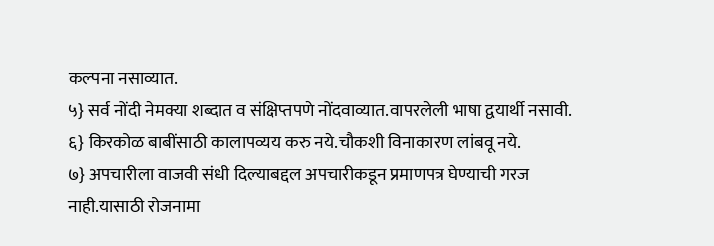कल्पना नसाव्यात.
५} सर्व नोंदी नेमक्या शब्दात व संक्षिप्तपणे नोंदवाव्यात.वापरलेली भाषा द्वयार्थी नसावी.
६} किरकोळ बाबींसाठी कालापव्यय करु नये.चौकशी विनाकारण लांबवू नये.
७} अपचारीला वाजवी संधी दिल्याबद्दल अपचारीकडून प्रमाणपत्र घेण्याची गरज नाही.यासाठी रोजनामा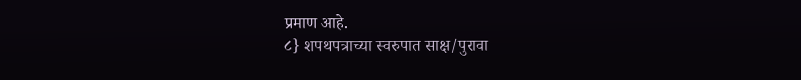प्रमाण आहे.
८} शपथपत्राच्या स्वरुपात साक्ष/पुरावा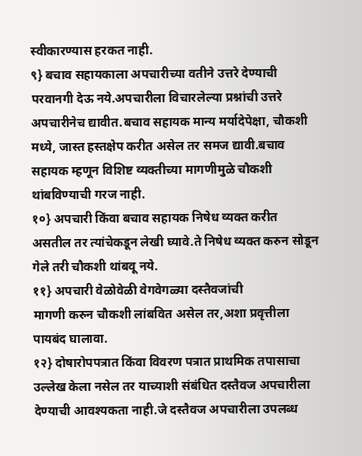स्वीकारण्यास हरकत नाही.
९} बचाव सहायकाला अपचारीच्या वतीने उत्तरे देण्याची परवानगी देऊ नये.अपचारीला विचारलेल्या प्रश्नांची उत्तरे अपचारीनेच द्यावीत.बचाव सहायक मान्य मर्यादेपेक्षा, चौकशी मध्ये, जास्त हस्तक्षेप करीत असेल तर समज द्यावी.बचाव सहायक म्हणून विशिष्ट व्यक्तीच्या मागणीमुळे चौकशी थांबविण्याची गरज नाही.
१०} अपचारी किंवा बचाव सहायक निषेध व्यक्त करीत असतील तर त्यांचेकडून लेखी घ्यावे.ते निषेध व्यक्त करुन सोडून गेले तरी चौकशी थांबवू नये.
११} अपचारी वेळोवेळी वेगवेगळ्या दस्तैवजांची
मागणी करुन चौकशी लांबवित असेल तर,अशा प्रवृत्तीला पायबंद घालावा.
१२} दोषारोपपत्रात किंवा विवरण पत्रात प्राथमिक तपासाचा उल्लेख केला नसेल तर याच्याशी संबंधित दस्तैवज अपचारीला देण्याची आवश्यकता नाही.जे दस्तैवज अपचारीला उपलब्ध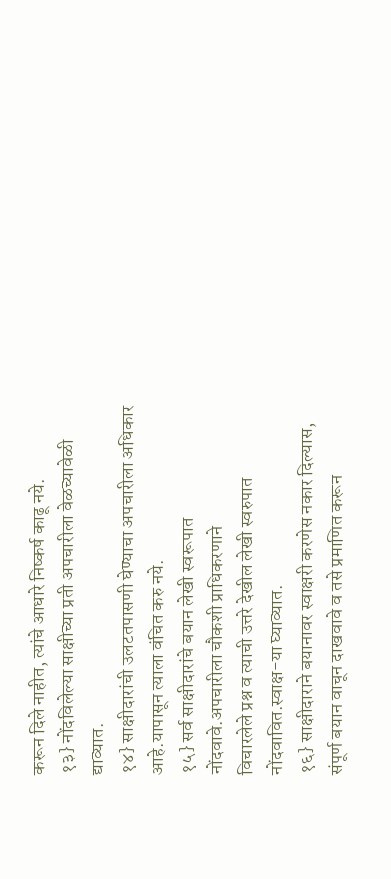करून दिले नाहीत, त्यांचे आधारे निष्कर्ष काढू नये.
१३} नोंदविलेल्या साक्षीच्या प्रती अपचारीला वेळच्यावेळी द्याव्यात.
१४} साक्षीदारांची उलटतपासणी घेण्याचा अपचारीला अधिकार आहे.यापासून त्याला वंचित करु नये.
१५} सर्व साक्षीदारांचे बयान लेखी स्वरूपात
नोंदवावे.अपचारीला चौकशी प्राधिकरणाने
विचारलेले प्रश्न व त्याची उत्तरे देखील लेखी स्वरुपात नोंदवावित.स्वाक्ष-या घ्याव्यात.
१६} साक्षीदाराने बयानावर स्वाक्षरी करणेस नकार दिल्यास, संपूर्ण बयान वाचून दाखवावे व तसे प्रमाणित करून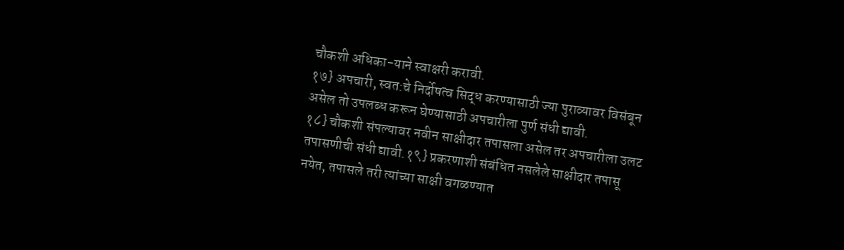चौकशी अधिका-याने स्वाक्षरी करावी.
१७} अपचारी, स्वत:चे निर्दोषत्व सिद्ध करण्यासाठी ज्या पुराव्यावर विसंबून असेल तो उपलब्ध करून घेण्यासाठी अपचारीला पुर्ण संधी द्यावी.
१८} चौकशी संपल्यावर नवीन साक्षीदार तपासला असेल तर अपचारीला उलट तपासणीची संधी द्यावी.१९} प्रकरणाशी संबंधित नसलेले साक्षीदार तपासू नयेत, तपासले तरी त्यांच्या साक्षी वगळण्यात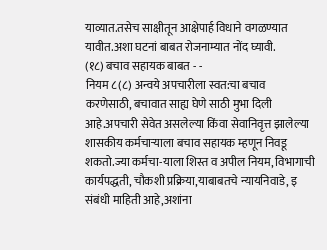याव्यात.तसेच साक्षीतून आक्षेपार्ह विधाने वगळण्यात यावीत.अशा घटनां बाबत रोजनाम्यात नोंद घ्यावी.
(१८) बचाव सहायक बाबत - -
नियम ८(८) अन्वये अपचारीला स्वत:चा बचाव
करणेसाठी, बचावात साह्य घेणे साठी मुभा दिली आहे.अपचारी सेवेत असलेल्या किंवा सेवानिवृत्त झालेल्या शासकीय कर्मचाऱ्याला बचाव सहायक म्हणून निवडू शकतो.ज्या कर्मचा-याला शिस्त व अपील नियम, विभागाची कार्यपद्धती, चौकशी प्रक्रिया,याबाबतचे न्यायनिवाडे, इ संबंधी माहिती आहे,अशांना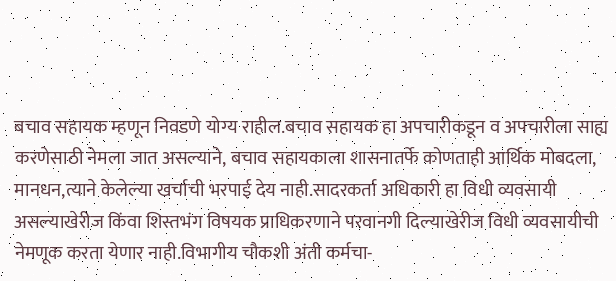बचाव सहायक म्हणून निवडणे योग्य राहील.बचाव सहायक हा अपचारीकडून व अपचारीला साह्य करणेसाठी नेमला जात असल्याने, बचाव सहायकाला शासनातर्फे कोणताही आर्थिक मोबदला, मानधन,त्याने केलेल्या खर्चाची भरपाई देय नाही.सादरकर्ता अधिकारी हा विधी व्यवसायी असल्याखेरीज किंवा शिस्तभंग विषयक प्राधिकरणाने परवानगी दिल्याखेरीज विधी व्यवसायीची नेमणूक करता येणार नाही.विभागीय चौकशी अंती कर्मचा-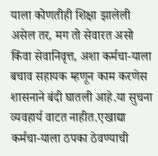याला कोणतीही शिक्षा झालेली असेल तर, मग तो सेवारत असो किंवा सेवानिवृत्त, अशा कर्मचा-याला बचाव सहायक म्हणून काम करणेस शासनाने बंदी घातली आहे.या सुचना व्यवहार्य वाटत नाहीत.एखाद्या कर्मचा-याला ठपका ठेवण्याची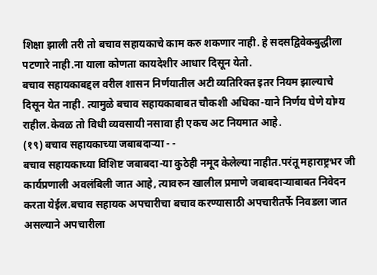शिक्षा झाली तरी तो बचाव सहायकाचे काम करु शकणार नाही. हे सदसद्विवेकबुद्धीला पटणारे नाही.ना याला कोणता कायदेशीर आधार दिसून येतो.
बचाव सहायकाबद्दल वरील शासन निर्णयातील अटी व्यतिरिक्त इतर नियम झाल्याचे दिसून येत नाही. त्यामुळे बचाव सहायकाबाबत चौकशी अधिका-याने निर्णय घेणे योग्य राहील.केवळ तो विधी व्यवसायी नसावा ही एकच अट नियमात आहे.
(१९) बचाव सहायकाच्या जबाबदाऱ्या - -
बचाव सहायकाच्या विशिष्ट जबाबदा-या कुठेही नमूद केलेल्या नाहीत.परंतू महाराष्ट्रभर जी कार्यप्रणाली अवलंबिली जात आहे, त्यावरुन खालील प्रमाणे जबाबदाऱ्याबाबत निवेदन करता येईल.बचाव सहायक अपचारीचा बचाव करण्यासाठी अपचारीतर्फे निवडला जात असल्याने अपचारीला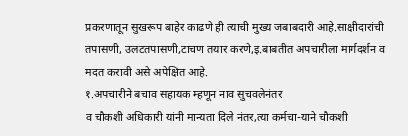प्रकरणातून सुखरूप बाहेर काढणे ही त्याची मुख्य जबाबदारी आहे.साक्षीदारांची तपासणी, उलटतपासणी,टाचण तयार करणे,इ.बाबतीत अपचारीला मार्गदर्शन व मदत करावी असे अपेक्षित आहे.
१.अपचारीने बचाव सहायक म्हणून नाव सुचवलेनंतर
व चौकशी अधिकारी यांनी मान्यता दिले नंतर,त्या कर्मचा-याने चौकशी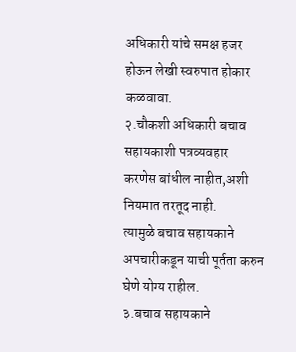अधिकारी यांचे समक्ष हजर होऊन लेखी स्वरुपात होकार कळवावा.
२.चौकशी अधिकारी बचाव सहायकाशी पत्रव्यवहार
करणेस बांधील नाहीत,अशी नियमात तरतूद नाही.
त्यामुळे बचाव सहायकाने अपचारीकडून याची पूर्तता करुन घेणे योग्य राहील.
३.बचाव सहायकाने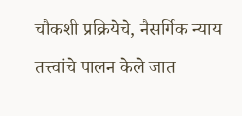चौकशी प्रक्रियेचे, नैसर्गिक न्याय तत्त्वांचे पालन केले जात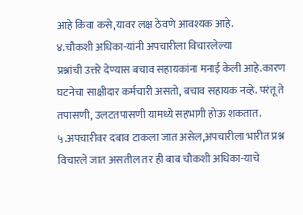आहे किंवा कसे,यावर लक्ष ठेवणे आवश्यक आहे.
४.चौकशी अधिका-यांनी अपचारीला विचारलेल्या
प्रश्नांची उत्तरे देण्यास बचाव सहायकांना मनाई केली आहे.कारण घटनेचा साक्षीदार कर्मचारी असतो, बचाव सहायक नव्हे. परंतू ते तपासणी, उलटतपासणी यामध्ये सहभागी होऊ शकतात.
५.अपचारीवर दबाव टाकला जात असेल,अपचारीला भारीत प्रश्न विचारले जात असतील तर ही बाब चौकशी अधिका-याचे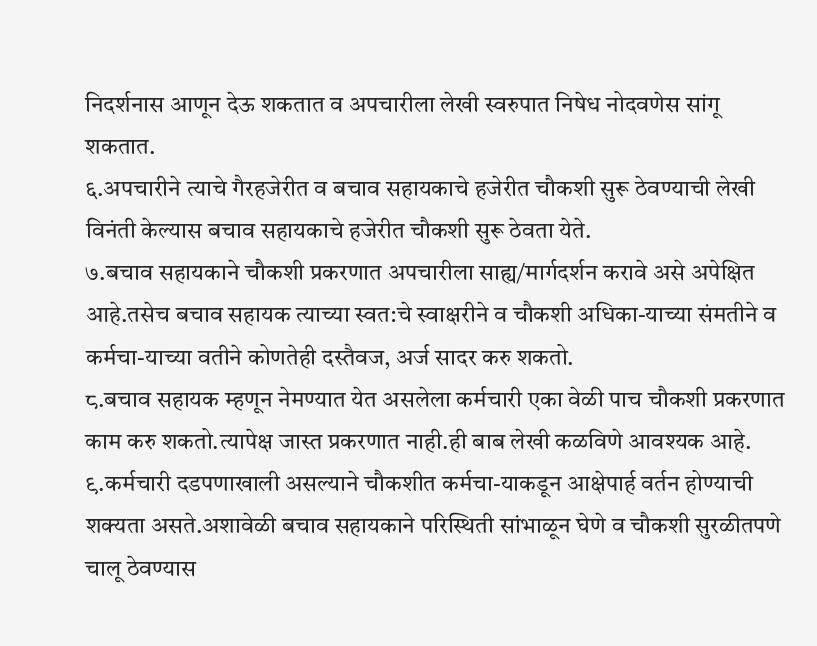निदर्शनास आणून देऊ शकतात व अपचारीला लेखी स्वरुपात निषेध नोदवणेस सांगू
शकतात.
६.अपचारीने त्याचे गैरहजेरीत व बचाव सहायकाचे हजेरीत चौकशी सुरू ठेवण्याची लेखी विनंती केल्यास बचाव सहायकाचे हजेरीत चौकशी सुरू ठेवता येते.
७.बचाव सहायकाने चौकशी प्रकरणात अपचारीला साह्य/मार्गदर्शन करावे असे अपेक्षित आहे.तसेच बचाव सहायक त्याच्या स्वत:चे स्वाक्षरीने व चौकशी अधिका-याच्या संमतीने व कर्मचा-याच्या वतीने कोणतेही दस्तैवज, अर्ज सादर करु शकतो.
८.बचाव सहायक म्हणून नेमण्यात येत असलेला कर्मचारी एका वेळी पाच चौकशी प्रकरणात काम करु शकतो.त्यापेक्ष जास्त प्रकरणात नाही.ही बाब लेखी कळविणे आवश्यक आहे.
९.कर्मचारी दडपणाखाली असल्याने चौकशीत कर्मचा-याकडून आक्षेपार्ह वर्तन होण्याची शक्यता असते.अशावेळी बचाव सहायकाने परिस्थिती सांभाळून घेणे व चौकशी सुरळीतपणे चालू ठेवण्यास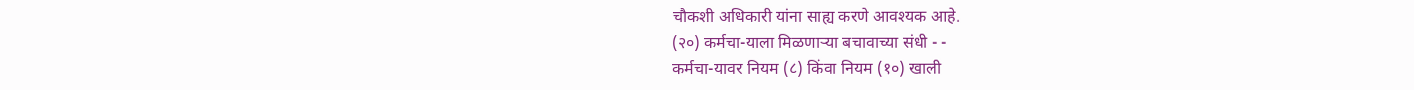चौकशी अधिकारी यांना साह्य करणे आवश्यक आहे.
(२०) कर्मचा-याला मिळणाऱ्या बचावाच्या संधी - -
कर्मचा-यावर नियम (८) किंवा नियम (१०) खाली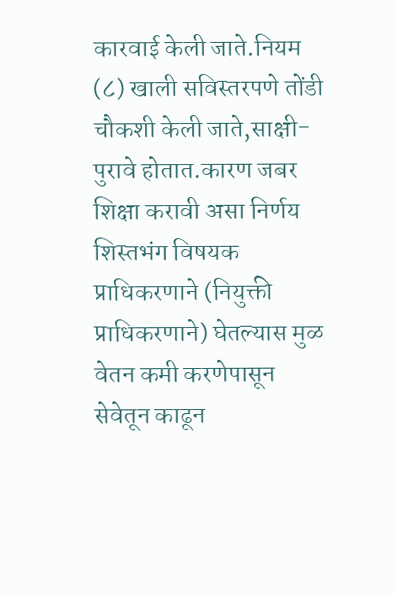कारवाई केली जाते.नियम (८) खाली सविस्तरपणे तोंडी चौकशी केली जाते,साक्षी-पुरावे होतात.कारण जबर शिक्षा करावी असा निर्णय शिस्तभंग विषयक प्राधिकरणाने (नियुक्ती प्राधिकरणाने) घेतल्यास मुळ वेतन कमी करणेपासून सेवेतून काढून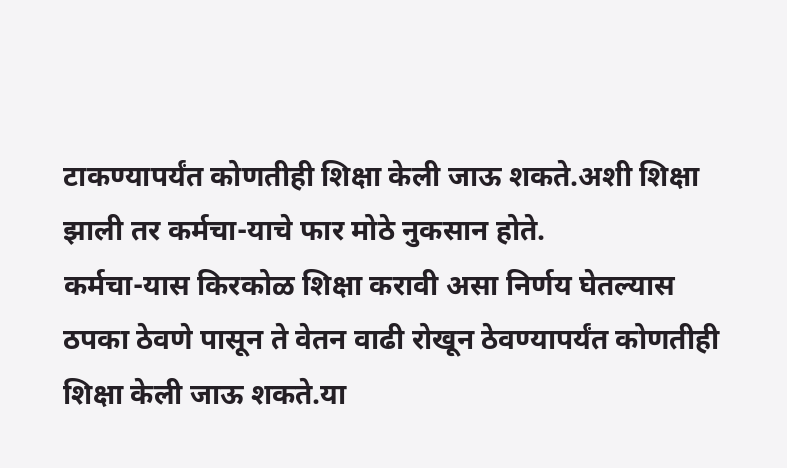टाकण्यापर्यंत कोणतीही शिक्षा केली जाऊ शकते.अशी शिक्षा झाली तर कर्मचा-याचे फार मोठे नुकसान होते.
कर्मचा-यास किरकोळ शिक्षा करावी असा निर्णय घेतल्यास ठपका ठेवणे पासून ते वेतन वाढी रोखून ठेवण्यापर्यंत कोणतीही शिक्षा केली जाऊ शकते.या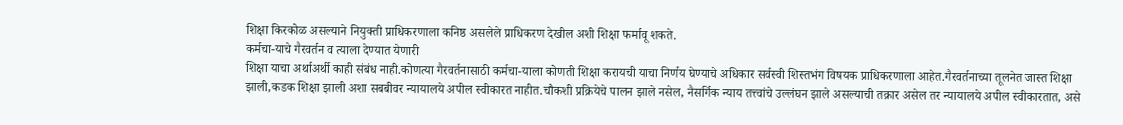शिक्षा किरकोळ असल्याने नियुक्ती प्राधिकरणाला कनिष्ठ असलेले प्राधिकरण देखील अशी शिक्षा फर्मावू शकते.
कर्मचा-याचे गैरवर्तन व त्याला देण्यात येणारी
शिक्षा याचा अर्थाअर्थी काही संबंध नाही.कोणत्या गैरवर्तनासाठी कर्मचा-याला कोणती शिक्षा करायची याचा निर्णय घेण्याचे अधिकार सर्वस्वी शिस्तभंग विषयक प्राधिकरणाला आहेत.गैरवर्तनाच्या तूलनेत जास्त शिक्षा झाली,कडक शिक्षा झाली अशा सबबीवर न्यायालये अपील स्वीकारत नाहीत.चौकशी प्रक्रियेचे पालन झाले नसेल, नैसर्गिक न्याय तत्त्वांचे उल्लंघन झाले असल्याची तक्रार असेल तर न्यायालये अपील स्वीकारतात, असे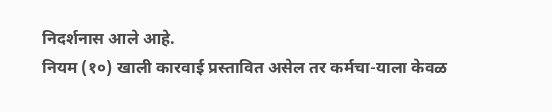निदर्शनास आले आहे.
नियम (१०) खाली कारवाई प्रस्तावित असेल तर कर्मचा-याला केवळ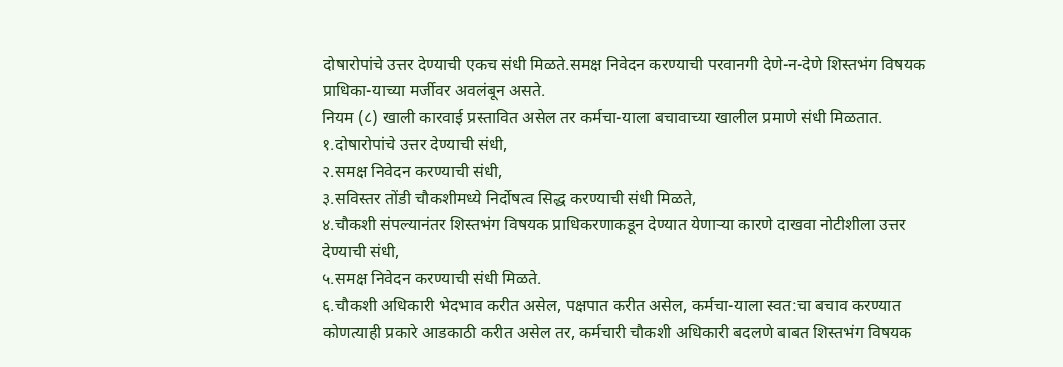दोषारोपांचे उत्तर देण्याची एकच संधी मिळते.समक्ष निवेदन करण्याची परवानगी देणे-न-देणे शिस्तभंग विषयक प्राधिका-याच्या मर्जीवर अवलंबून असते.
नियम (८) खाली कारवाई प्रस्तावित असेल तर कर्मचा-याला बचावाच्या खालील प्रमाणे संधी मिळतात.
१.दोषारोपांचे उत्तर देण्याची संधी,
२.समक्ष निवेदन करण्याची संधी,
३.सविस्तर तोंडी चौकशीमध्ये निर्दोषत्व सिद्ध करण्याची संधी मिळते,
४.चौकशी संपल्यानंतर शिस्तभंग विषयक प्राधिकरणाकडून देण्यात येणाऱ्या कारणे दाखवा नोटीशीला उत्तर देण्याची संधी,
५.समक्ष निवेदन करण्याची संधी मिळते.
६.चौकशी अधिकारी भेदभाव करीत असेल, पक्षपात करीत असेल, कर्मचा-याला स्वत:चा बचाव करण्यात कोणत्याही प्रकारे आडकाठी करीत असेल तर, कर्मचारी चौकशी अधिकारी बदलणे बाबत शिस्तभंग विषयक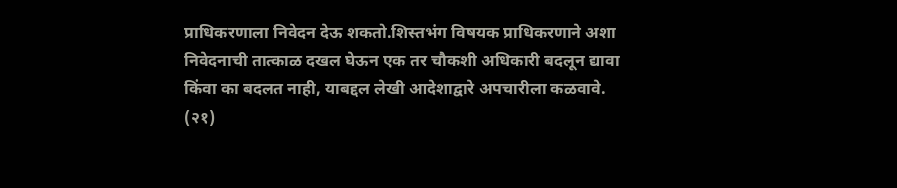प्राधिकरणाला निवेदन देऊ शकतो.शिस्तभंग विषयक प्राधिकरणाने अशा निवेदनाची तात्काळ दखल घेऊन एक तर चौकशी अधिकारी बदलून द्यावा किंवा का बदलत नाही, याबद्दल लेखी आदेशाद्वारे अपचारीला कळवावे.
(२१)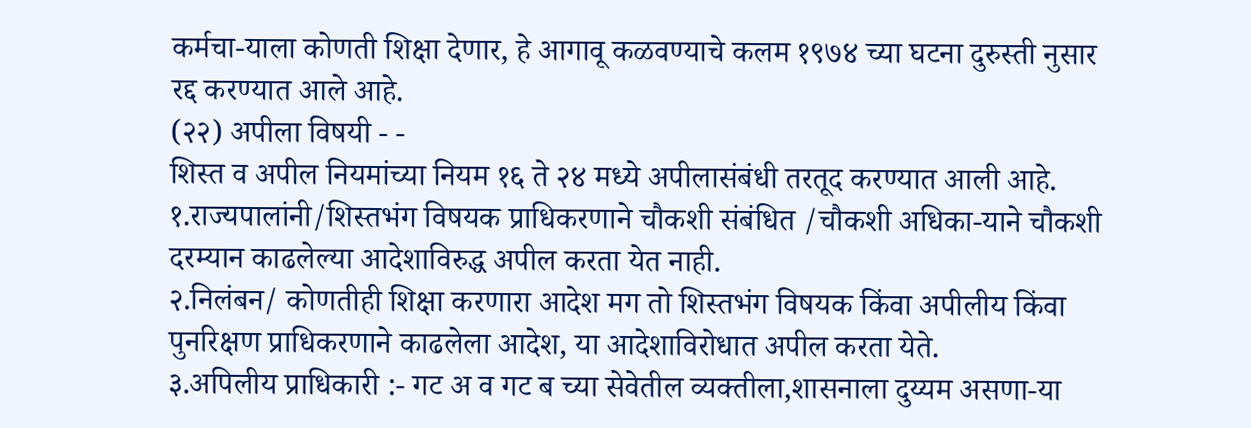कर्मचा-याला कोणती शिक्षा देणार, हे आगावू कळवण्याचे कलम १९७४ च्या घटना दुरुस्ती नुसार रद्द करण्यात आले आहे.
(२२) अपीला विषयी - -
शिस्त व अपील नियमांच्या नियम १६ ते २४ मध्ये अपीलासंबंधी तरतूद करण्यात आली आहे.
१.राज्यपालांनी/शिस्तभंग विषयक प्राधिकरणाने चौकशी संबंधित /चौकशी अधिका-याने चौकशी दरम्यान काढलेल्या आदेशाविरुद्ध अपील करता येत नाही.
२.निलंबन/ कोणतीही शिक्षा करणारा आदेश मग तो शिस्तभंग विषयक किंवा अपीलीय किंवा पुनरिक्षण प्राधिकरणाने काढलेला आदेश, या आदेशाविरोधात अपील करता येते.
३.अपिलीय प्राधिकारी :- गट अ व गट ब च्या सेवेतील व्यक्तीला,शासनाला दुय्यम असणा-या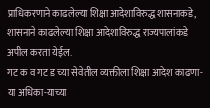प्राधिकरणाने काढलेल्या शिक्षा आदेशाविरुद्ध शासनाकडे,
शासनाने काढलेल्या शिक्षा आदेशाविरुद्ध राज्यपालांकडे अपील करता येईल.
गट क व गट ड च्या सेवेतील व्यक्तीला शिक्षा आदेश काढणा-या अधिका-याच्या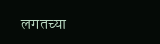लगतच्या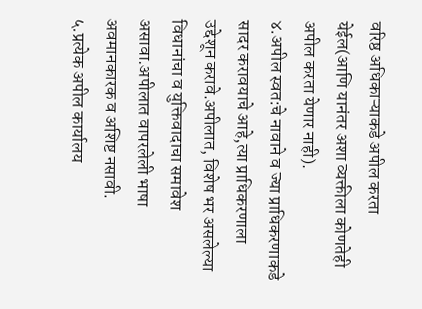वरिष्ठ अधिकाऱ्याकडे अपील करता येईल(आणि यानंतर अशा व्यक्तीला कोणतेही अपील करता येणार नाही).
४.अपील स्वत:चे नावाने व ज्या प्राधिकरणाकडे
सादर करावयाचे आहे,त्या प्राधिकरणाला उद्देशून करावे.अपीलात, विशेष भर असलेल्या विधानांचा व युक्तिवादाचा समावेश असावा.अपीलात वापरलेली भाषा अवमानकारक व अशिष्ट नसावी.
५.प्रत्येक अपील कार्यालय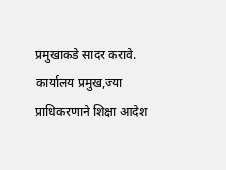प्रमुखाकडे सादर करावे. कार्यालय प्रमुख,ज्या प्राधिकरणाने शिक्षा आदेश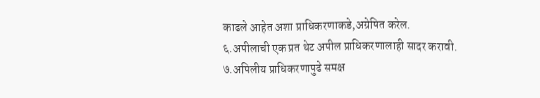काढले आहेत अशा प्राधिकरणाकडे,अग्रेषित करेल.
६.अपीलाची एक प्रत थेट अपील प्राधिकरणालाही सादर करावी.
७.अपिलीय प्राधिकरणापुढे समक्ष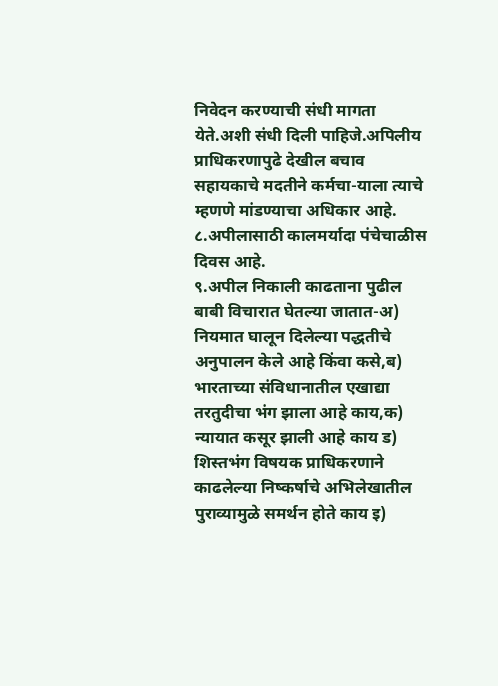निवेदन करण्याची संधी मागता येते.अशी संधी दिली पाहिजे.अपिलीय प्राधिकरणापुढे देखील बचाव सहायकाचे मदतीने कर्मचा-याला त्याचे म्हणणे मांडण्याचा अधिकार आहे.
८.अपीलासाठी कालमर्यादा पंचेचाळीस दिवस आहे.
९.अपील निकाली काढताना पुढील बाबी विचारात घेतल्या जातात-अ) नियमात घालून दिलेल्या पद्धतीचे अनुपालन केले आहे किंवा कसे,ब) भारताच्या संविधानातील एखाद्या तरतुदीचा भंग झाला आहे काय,क) न्यायात कसूर झाली आहे काय ड) शिस्तभंग विषयक प्राधिकरणाने काढलेल्या निष्कर्षाचे अभिलेखातील पुराव्यामुळे समर्थन होते काय इ)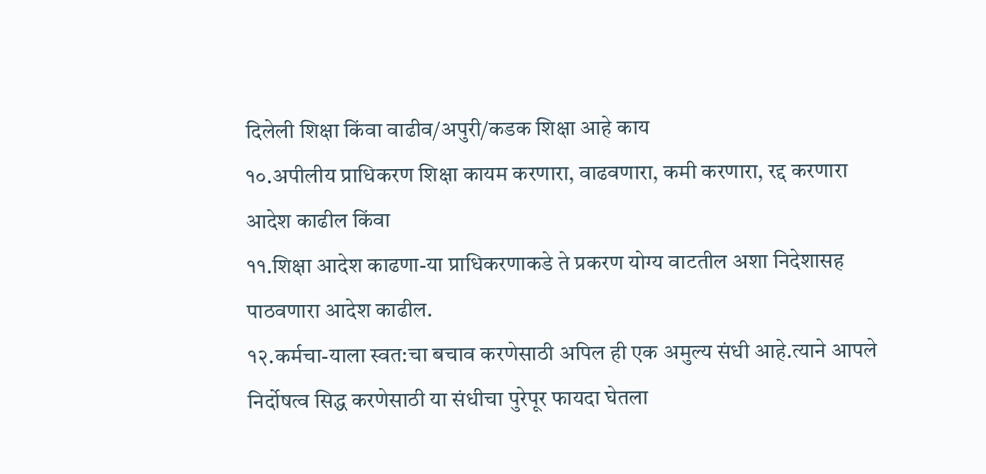दिलेली शिक्षा किंवा वाढीव/अपुरी/कडक शिक्षा आहे काय
१०.अपीलीय प्राधिकरण शिक्षा कायम करणारा, वाढवणारा, कमी करणारा, रद्द करणारा आदेश काढील किंवा
११.शिक्षा आदेश काढणा-या प्राधिकरणाकडे ते प्रकरण योग्य वाटतील अशा निदेशासह पाठवणारा आदेश काढील.
१२.कर्मचा-याला स्वत:चा बचाव करणेसाठी अपिल ही एक अमुल्य संधी आहे.त्याने आपले निर्दोषत्व सिद्ध करणेसाठी या संधीचा पुरेपूर फायदा घेतला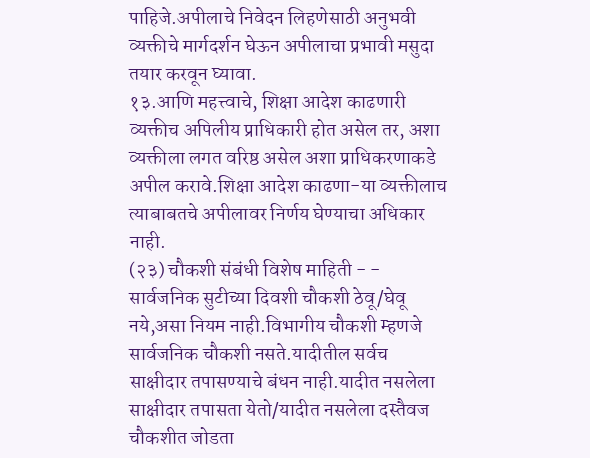पाहिजे.अपीलाचे निवेदन लिहणेसाठी अनुभवी व्यक्तीचे मार्गदर्शन घेऊन अपीलाचा प्रभावी मसुदा तयार करवून घ्यावा.
१३.आणि महत्त्वाचे, शिक्षा आदेश काढणारी व्यक्तीच अपिलीय प्राधिकारी होत असेल तर, अशा व्यक्तीला लगत वरिष्ठ असेल अशा प्राधिकरणाकडे अपील करावे.शिक्षा आदेश काढणा-या व्यक्तीलाच त्याबाबतचे अपीलावर निर्णय घेण्याचा अधिकार नाही.
(२३) चौकशी संबंधी विशेष माहिती - -
सार्वजनिक सुटीच्या दिवशी चौकशी ठेवू/घेवू नये,असा नियम नाही.विभागीय चौकशी म्हणजे सार्वजनिक चौकशी नसते.यादीतील सर्वच साक्षीदार तपासण्याचे बंधन नाही.यादीत नसलेला साक्षीदार तपासता येतो/यादीत नसलेला दस्तैवज चौकशीत जोडता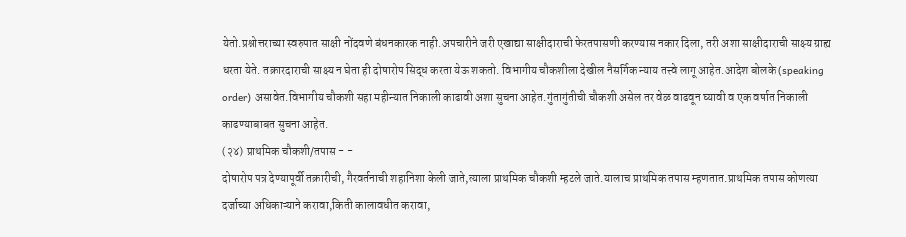येतो.प्रश्नोत्तराच्या स्वरुपात साक्षी नोंदवणे बंधनकारक नाही.अपचारीने जरी एखाद्या साक्षीदाराची फेरतपासणी करण्यास नकार दिला, तरी अशा साक्षीदाराची साक्ष्य ग्राह्य धरता येते. तक्रारदाराची साक्ष्य न घेता ही दोषारोप सिद्ध करता येऊ शकतो. विभागीय चौकशीला देखील नैसर्गिक न्याय तत्त्वे लागू आहेत.आदेश बोलके (speaking order) असावेत.विभागीय चौकशी सहा महीन्यात निकाली काढावी अशा सुचना आहेत.गुंतागुंतीची चौकशी असेल तर वेळ वाढवून घ्यावी व एक वर्षात निकाली काढण्याबाबत सुचना आहेत.
(२४) प्राथमिक चौकशी/तपास - -
दोषारोप पत्र देण्यापूर्वी तक्रारीची, गैरवर्तनाची शहानिशा केली जाते,त्याला प्राथमिक चौकशी म्हटले जाते.यालाच प्राथमिक तपास म्हणतात.प्राथमिक तपास कोणत्या दर्जाच्या अधिकाऱ्याने करावा,किती कालावधीत करावा,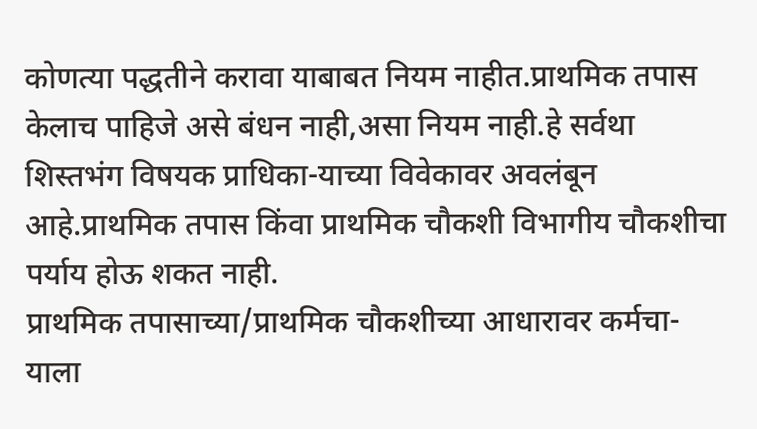कोणत्या पद्धतीने करावा याबाबत नियम नाहीत.प्राथमिक तपास केलाच पाहिजे असे बंधन नाही,असा नियम नाही.हे सर्वथा शिस्तभंग विषयक प्राधिका-याच्या विवेकावर अवलंबून आहे.प्राथमिक तपास किंवा प्राथमिक चौकशी विभागीय चौकशीचा पर्याय होऊ शकत नाही.
प्राथमिक तपासाच्या/प्राथमिक चौकशीच्या आधारावर कर्मचा-याला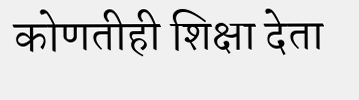कोणतीही शिक्षा देता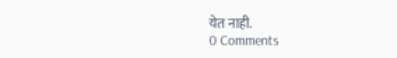येत नाही.
0 Comments